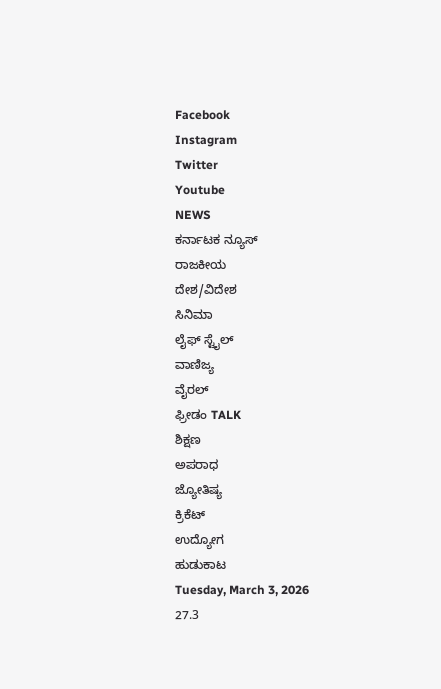Facebook
Instagram
Twitter
Youtube
NEWS
ಕರ್ನಾಟಕ ನ್ಯೂಸ್
ರಾಜಕೀಯ
ದೇಶ/ವಿದೇಶ
ಸಿನಿಮಾ
ಲೈಫ್ ಸ್ಟೈಲ್
ವಾಣಿಜ್ಯ
ವೈರಲ್
ಫ್ರೀಡಂ TALK
ಶಿಕ್ಷಣ
ಅಪರಾಧ
ಜ್ಯೋತಿಷ್ಯ
ಕ್ರಿಕೆಟ್
ಉದ್ಯೋಗ
ಹುಡುಕಾಟ
Tuesday, March 3, 2026
27.3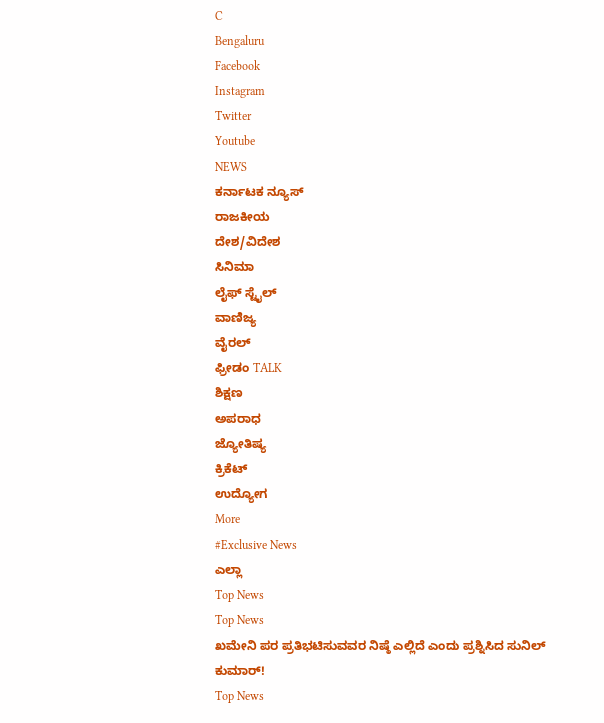C
Bengaluru
Facebook
Instagram
Twitter
Youtube
NEWS
ಕರ್ನಾಟಕ ನ್ಯೂಸ್
ರಾಜಕೀಯ
ದೇಶ/ವಿದೇಶ
ಸಿನಿಮಾ
ಲೈಫ್ ಸ್ಟೈಲ್
ವಾಣಿಜ್ಯ
ವೈರಲ್
ಫ್ರೀಡಂ TALK
ಶಿಕ್ಷಣ
ಅಪರಾಧ
ಜ್ಯೋತಿಷ್ಯ
ಕ್ರಿಕೆಟ್
ಉದ್ಯೋಗ
More
#Exclusive News
ಎಲ್ಲಾ
Top News
Top News
ಖಮೇನಿ ಪರ ಪ್ರತಿಭಟಿಸುವವರ ನಿಷ್ಠೆ ಎಲ್ಲಿದೆ ಎಂದು ಪ್ರಶ್ನಿಸಿದ ಸುನಿಲ್ ಕುಮಾರ್!
Top News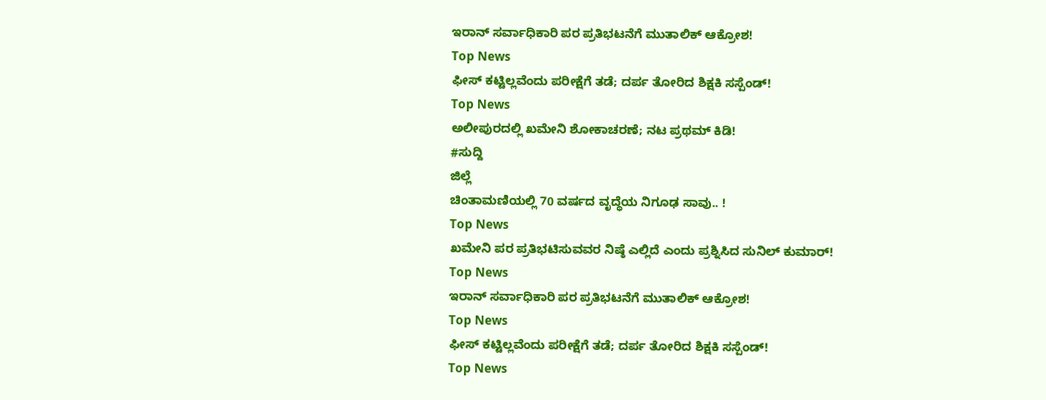ಇರಾನ್ ಸರ್ವಾಧಿಕಾರಿ ಪರ ಪ್ರತಿಭಟನೆಗೆ ಮುತಾಲಿಕ್ ಆಕ್ರೋಶ!
Top News
ಫೀಸ್ ಕಟ್ಟಿಲ್ಲವೆಂದು ಪರೀಕ್ಷೆಗೆ ತಡೆ; ದರ್ಪ ತೋರಿದ ಶಿಕ್ಷಕಿ ಸಸ್ಪೆಂಡ್!
Top News
ಅಲೀಪುರದಲ್ಲಿ ಖಮೇನಿ ಶೋಕಾಚರಣೆ; ನಟ ಪ್ರಥಮ್ ಕಿಡಿ!
#ಸುದ್ದಿ
ಜಿಲ್ಲೆ
ಚಿಂತಾಮಣಿಯಲ್ಲಿ 70 ವರ್ಷದ ವೃದ್ಧೆಯ ನಿಗೂಢ ಸಾವು.. !
Top News
ಖಮೇನಿ ಪರ ಪ್ರತಿಭಟಿಸುವವರ ನಿಷ್ಠೆ ಎಲ್ಲಿದೆ ಎಂದು ಪ್ರಶ್ನಿಸಿದ ಸುನಿಲ್ ಕುಮಾರ್!
Top News
ಇರಾನ್ ಸರ್ವಾಧಿಕಾರಿ ಪರ ಪ್ರತಿಭಟನೆಗೆ ಮುತಾಲಿಕ್ ಆಕ್ರೋಶ!
Top News
ಫೀಸ್ ಕಟ್ಟಿಲ್ಲವೆಂದು ಪರೀಕ್ಷೆಗೆ ತಡೆ; ದರ್ಪ ತೋರಿದ ಶಿಕ್ಷಕಿ ಸಸ್ಪೆಂಡ್!
Top News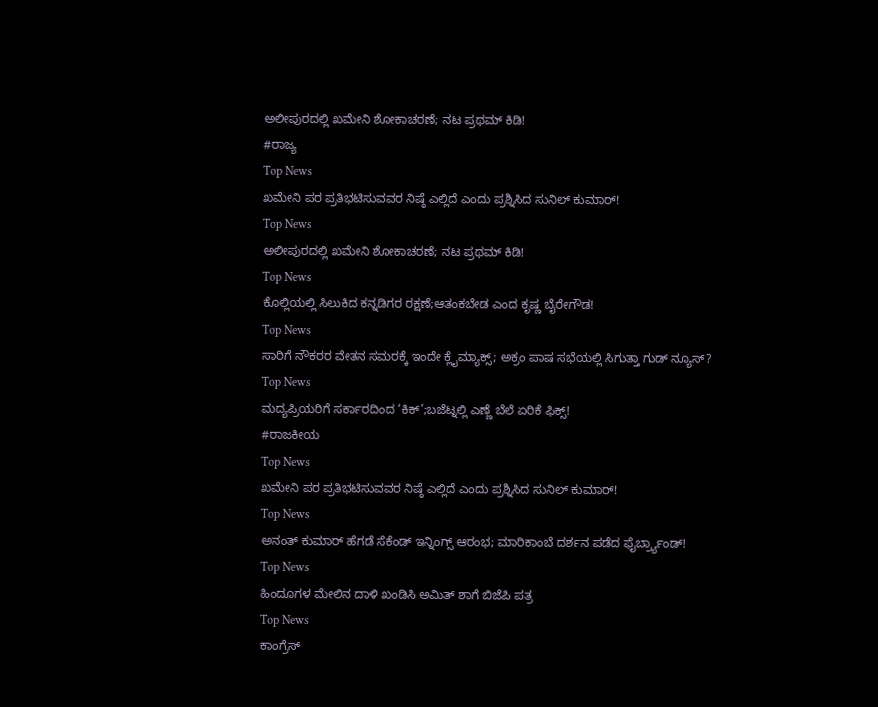ಅಲೀಪುರದಲ್ಲಿ ಖಮೇನಿ ಶೋಕಾಚರಣೆ; ನಟ ಪ್ರಥಮ್ ಕಿಡಿ!
#ರಾಜ್ಯ
Top News
ಖಮೇನಿ ಪರ ಪ್ರತಿಭಟಿಸುವವರ ನಿಷ್ಠೆ ಎಲ್ಲಿದೆ ಎಂದು ಪ್ರಶ್ನಿಸಿದ ಸುನಿಲ್ ಕುಮಾರ್!
Top News
ಅಲೀಪುರದಲ್ಲಿ ಖಮೇನಿ ಶೋಕಾಚರಣೆ; ನಟ ಪ್ರಥಮ್ ಕಿಡಿ!
Top News
ಕೊಲ್ಲಿಯಲ್ಲಿ ಸಿಲುಕಿದ ಕನ್ನಡಿಗರ ರಕ್ಷಣೆ;ಆತಂಕಬೇಡ ಎಂದ ಕೃಷ್ಣ ಬೈರೇಗೌಡ!
Top News
ಸಾರಿಗೆ ನೌಕರರ ವೇತನ ಸಮರಕ್ಕೆ ಇಂದೇ ಕ್ಲೈಮ್ಯಾಕ್ಸ್; ಅಕ್ರಂ ಪಾಷ ಸಭೆಯಲ್ಲಿ ಸಿಗುತ್ತಾ ಗುಡ್ ನ್ಯೂಸ್?
Top News
ಮದ್ಯಪ್ರಿಯರಿಗೆ ಸರ್ಕಾರದಿಂದ ‘ಕಿಕ್’;ಬಜೆಟ್ನಲ್ಲಿ ಎಣ್ಣೆ ಬೆಲೆ ಏರಿಕೆ ಫಿಕ್ಸ್!
#ರಾಜಕೀಯ
Top News
ಖಮೇನಿ ಪರ ಪ್ರತಿಭಟಿಸುವವರ ನಿಷ್ಠೆ ಎಲ್ಲಿದೆ ಎಂದು ಪ್ರಶ್ನಿಸಿದ ಸುನಿಲ್ ಕುಮಾರ್!
Top News
ಅನಂತ್ ಕುಮಾರ್ ಹೆಗಡೆ ಸೆಕೆಂಡ್ ಇನ್ನಿಂಗ್ಸ್ ಆರಂಭ; ಮಾರಿಕಾಂಬೆ ದರ್ಶನ ಪಡೆದ ಫೈರ್ಬ್ರ್ಯಾಂಡ್!
Top News
ಹಿಂದೂಗಳ ಮೇಲಿನ ದಾಳಿ ಖಂಡಿಸಿ ಅಮಿತ್ ಶಾಗೆ ಬಿಜೆಪಿ ಪತ್ರ
Top News
ಕಾಂಗ್ರೆಸ್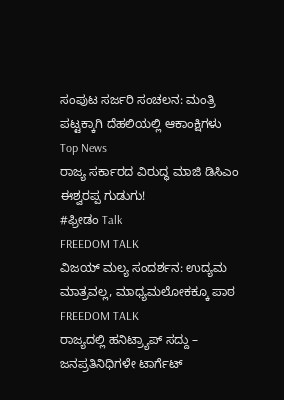ಸಂಪುಟ ಸರ್ಜರಿ ಸಂಚಲನ: ಮಂತ್ರಿ ಪಟ್ಟಕ್ಕಾಗಿ ದೆಹಲಿಯಲ್ಲಿ ಆಕಾಂಕ್ಷಿಗಳು
Top News
ರಾಜ್ಯ ಸರ್ಕಾರದ ವಿರುದ್ಧ ಮಾಜಿ ಡಿಸಿಎಂ ಈಶ್ವರಪ್ಪ ಗುಡುಗು!
#ಫ್ರೀಡಂ Talk
FREEDOM TALK
ವಿಜಯ್ ಮಲ್ಯ ಸಂದರ್ಶನ: ಉದ್ಯಮ ಮಾತ್ರವಲ್ಲ, ಮಾಧ್ಯಮಲೋಕಕ್ಕೂ ಪಾಠ
FREEDOM TALK
ರಾಜ್ಯದಲ್ಲಿ ಹನಿಟ್ರ್ಯಾಪ್ ಸದ್ದು – ಜನಪ್ರತಿನಿಧಿಗಳೇ ಟಾರ್ಗೆಟ್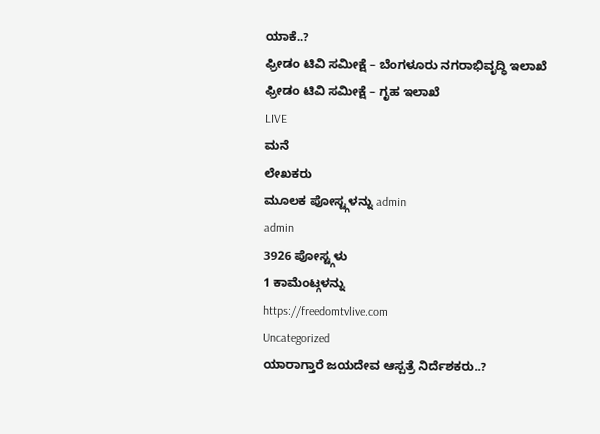ಯಾಕೆ..?
ಫ್ರೀಡಂ ಟಿವಿ ಸಮೀಕ್ಷೆ – ಬೆಂಗಳೂರು ನಗರಾಭಿವೃದ್ಧಿ ಇಲಾಖೆ
ಫ್ರೀಡಂ ಟಿವಿ ಸಮೀಕ್ಷೆ – ಗೃಹ ಇಲಾಖೆ
LIVE
ಮನೆ
ಲೇಖಕರು
ಮೂಲಕ ಪೋಸ್ಟ್ಗಳನ್ನು admin
admin
3926 ಪೋಸ್ಟ್ಗಳು
1 ಕಾಮೆಂಟ್ಗಳನ್ನು
https://freedomtvlive.com
Uncategorized
ಯಾರಾಗ್ತಾರೆ ಜಯದೇವ ಆಸ್ಪತ್ರೆ ನಿರ್ದೆಶಕರು..?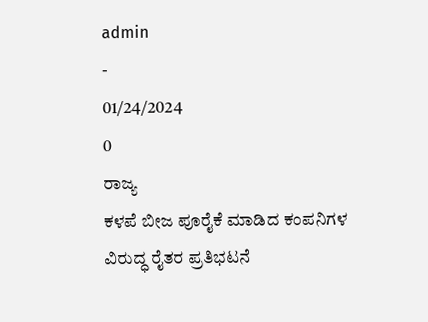admin
-
01/24/2024
0
ರಾಜ್ಯ
ಕಳಪೆ ಬೀಜ ಪೂರೈಕೆ ಮಾಡಿದ ಕಂಪನಿಗಳ ವಿರುದ್ಧ ರೈತರ ಪ್ರತಿಭಟನೆ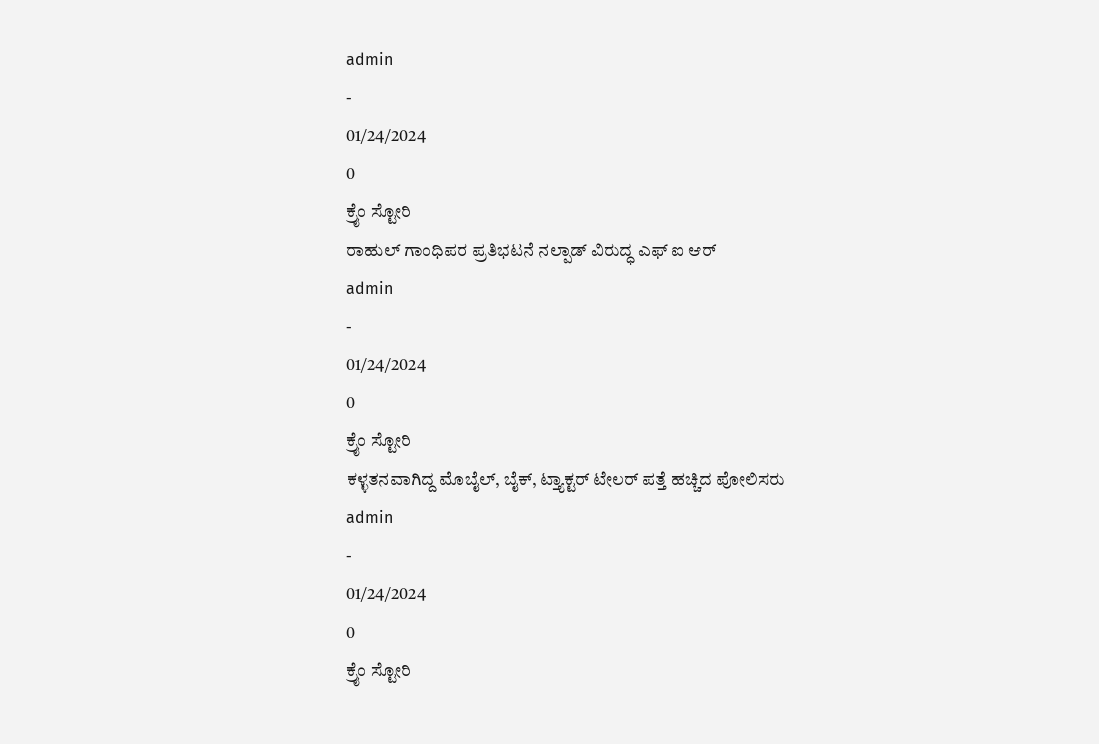admin
-
01/24/2024
0
ಕ್ರೈಂ ಸ್ಟೋರಿ
ರಾಹುಲ್ ಗಾಂಧಿಪರ ಪ್ರತಿಭಟನೆ ನಲ್ಪಾಡ್ ವಿರುದ್ಧ ಎಫ್ ಐ ಆರ್
admin
-
01/24/2024
0
ಕ್ರೈಂ ಸ್ಟೋರಿ
ಕಳ್ಳತನವಾಗಿದ್ದ ಮೊಬೈಲ್, ಬೈಕ್, ಟ್ತ್ಯಾಕ್ಟರ್ ಟೇಲರ್ ಪತ್ತೆ ಹಚ್ಚಿದ ಪೋಲಿಸರು
admin
-
01/24/2024
0
ಕ್ರೈಂ ಸ್ಟೋರಿ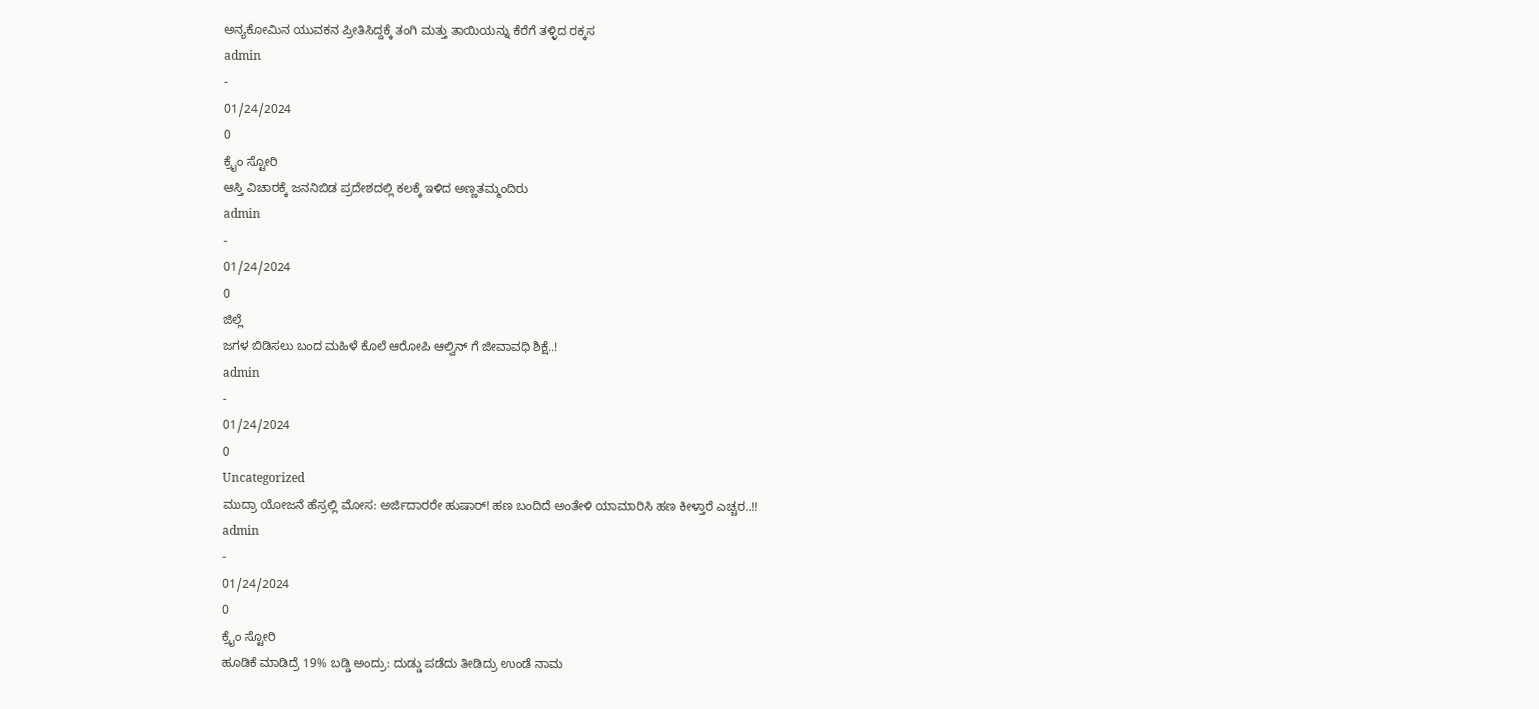ಅನ್ಯಕೋಮಿನ ಯುವಕನ ಪ್ರೀತಿಸಿದ್ದಕ್ಕೆ ತಂಗಿ ಮತ್ತು ತಾಯಿಯನ್ನು ಕೆರೆಗೆ ತಳ್ಳಿದ ರಕ್ಕಸ
admin
-
01/24/2024
0
ಕ್ರೈಂ ಸ್ಟೋರಿ
ಆಸ್ತಿ ವಿಚಾರಕ್ಕೆ ಜನನಿಬಿಡ ಪ್ರದೇಶದಲ್ಲಿ ಕಲಕ್ಕೆ ಇಳಿದ ಅಣ್ಣತಮ್ಮಂದಿರು
admin
-
01/24/2024
0
ಜಿಲ್ಲೆ
ಜಗಳ ಬಿಡಿಸಲು ಬಂದ ಮಹಿಳೆ ಕೊಲೆ ಆರೋಪಿ ಆಲ್ವಿನ್ ಗೆ ಜೀವಾವಧಿ ಶಿಕ್ಷೆ..!
admin
-
01/24/2024
0
Uncategorized
ಮುದ್ರಾ ಯೋಜನೆ ಹೆಸ್ರಲ್ಲಿ ಮೋಸ: ಅರ್ಜಿದಾರರೇ ಹುಷಾರ್! ಹಣ ಬಂದಿದೆ ಅಂತೇಳಿ ಯಾಮಾರಿಸಿ ಹಣ ಕೀಳ್ತಾರೆ ಎಚ್ಚರ..!!
admin
-
01/24/2024
0
ಕ್ರೈಂ ಸ್ಟೋರಿ
ಹೂಡಿಕೆ ಮಾಡಿದ್ರೆ 19% ಬಡ್ಡಿ ಅಂದ್ರು: ದುಡ್ಡು ಪಡೆದು ತೀಡಿದ್ರು ಉಂಡೆ ನಾಮ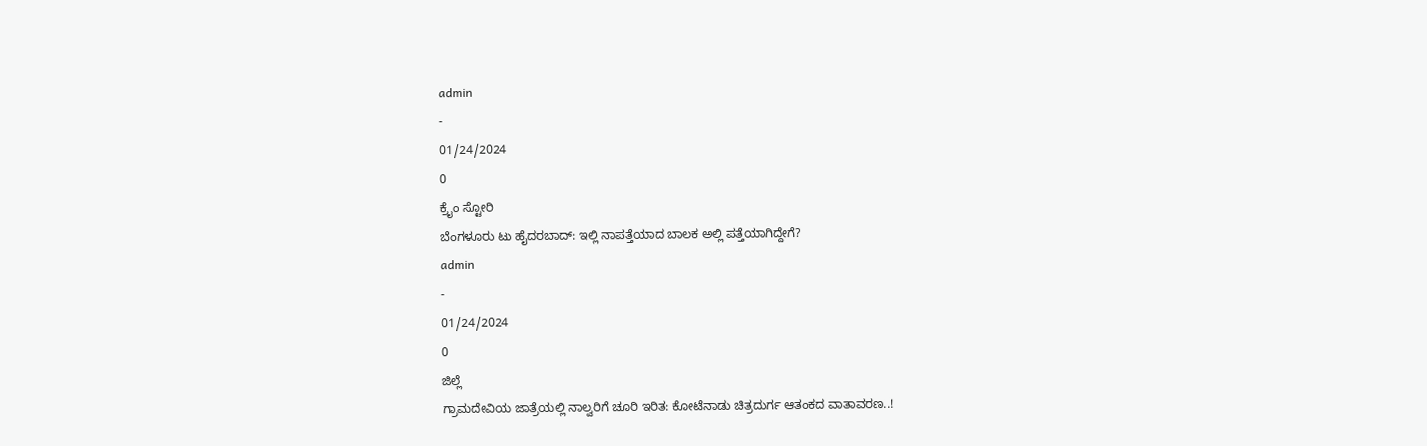admin
-
01/24/2024
0
ಕ್ರೈಂ ಸ್ಟೋರಿ
ಬೆಂಗಳೂರು ಟು ಹೈದರಬಾದ್: ಇಲ್ಲಿ ನಾಪತ್ತೆಯಾದ ಬಾಲಕ ಅಲ್ಲಿ ಪತ್ತೆಯಾಗಿದ್ದೇಗೆ?
admin
-
01/24/2024
0
ಜಿಲ್ಲೆ
ಗ್ರಾಮದೇವಿಯ ಜಾತ್ರೆಯಲ್ಲಿ ನಾಲ್ವರಿಗೆ ಚೂರಿ ಇರಿತ: ಕೋಟೆನಾಡು ಚಿತ್ರದುರ್ಗ ಆತಂಕದ ವಾತಾವರಣ..!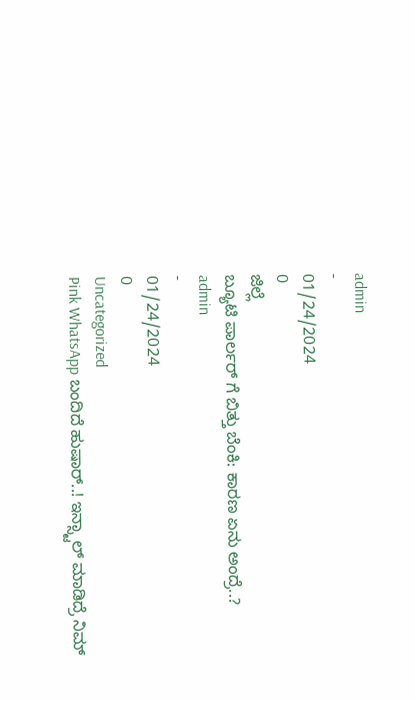admin
-
01/24/2024
0
ಜಿಲ್ಲೆ
ಬ್ಯೂಟಿ ಪಾರ್ಲರ್ ಗೆ ಬಿತ್ತು ಬೆಂಕಿ: ಕಾರಣ ಏನು ಅಂದ್ರೆ..?
admin
-
01/24/2024
0
Uncategorized
Pink WhatsApp ಬಂದಿದೆ ಹುಷಾರ್..! ಇನ್ಸ್ಟಾಲ್ ಮಾಡಿದ್ರೆ ನಿಮ್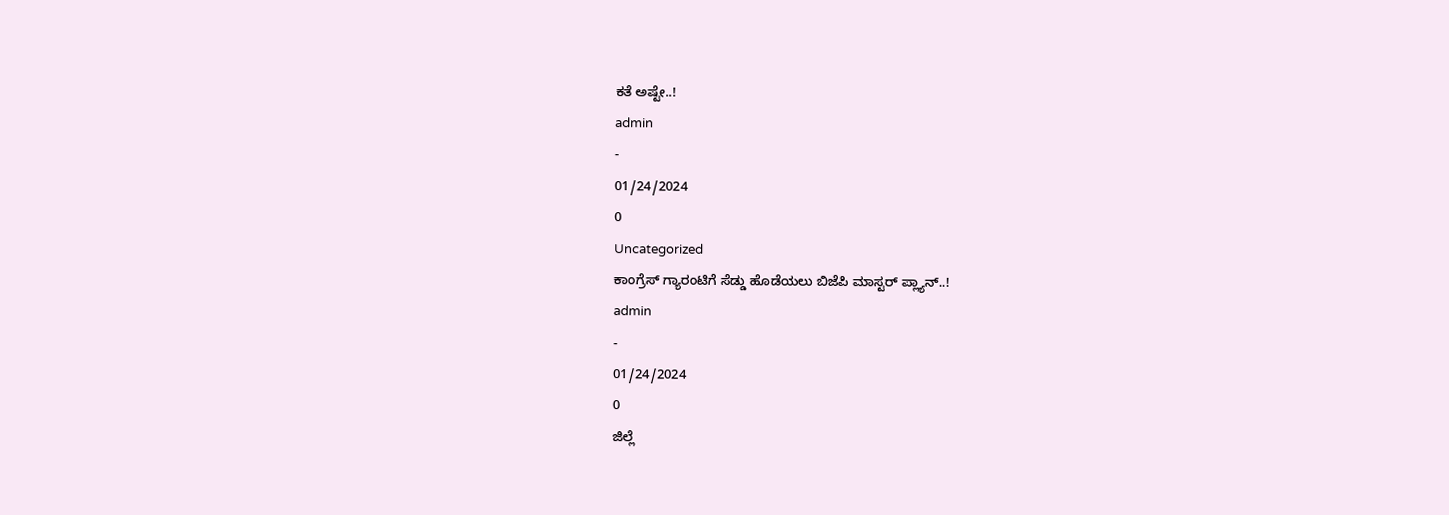ಕತೆ ಅಷ್ಟೇ..!
admin
-
01/24/2024
0
Uncategorized
ಕಾಂಗ್ರೆಸ್ ಗ್ಯಾರಂಟಿಗೆ ಸೆಡ್ಡು ಹೊಡೆಯಲು ಬಿಜೆಪಿ ಮಾಸ್ಟರ್ ಪ್ಲ್ಯಾನ್..!
admin
-
01/24/2024
0
ಜಿಲ್ಲೆ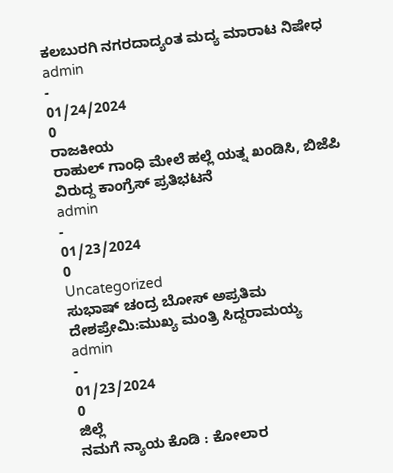ಕಲಬುರಗಿ ನಗರದಾದ್ಯಂತ ಮದ್ಯ ಮಾರಾಟ ನಿಷೇಧ
admin
-
01/24/2024
0
ರಾಜಕೀಯ
ರಾಹುಲ್ ಗಾಂಧಿ ಮೇಲೆ ಹಲ್ಲೆ ಯತ್ನ ಖಂಡಿಸಿ, ಬಿಜೆಪಿ ವಿರುದ್ದ ಕಾಂಗ್ರೆಸ್ ಪ್ರತಿಭಟನೆ
admin
-
01/23/2024
0
Uncategorized
ಸುಭಾಷ್ ಚಂದ್ರ ಬೋಸ್ ಅಪ್ರತಿಮ ದೇಶಪ್ರೇಮಿ:ಮುಖ್ಯ ಮಂತ್ರಿ ಸಿದ್ದರಾಮಯ್ಯ
admin
-
01/23/2024
0
ಜಿಲ್ಲೆ
ನಮಗೆ ನ್ಯಾಯ ಕೊಡಿ : ಕೋಲಾರ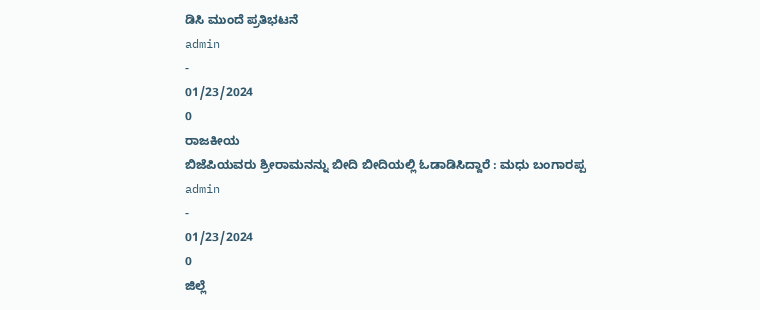ಡಿಸಿ ಮುಂದೆ ಪ್ರತಿಭಟನೆ
admin
-
01/23/2024
0
ರಾಜಕೀಯ
ಬಿಜೆಪಿಯವರು ಶ್ರೀರಾಮನನ್ನು ಬೀದಿ ಬೀದಿಯಲ್ಲಿ ಓಡಾಡಿಸಿದ್ದಾರೆ : ಮಧು ಬಂಗಾರಪ್ಪ
admin
-
01/23/2024
0
ಜಿಲ್ಲೆ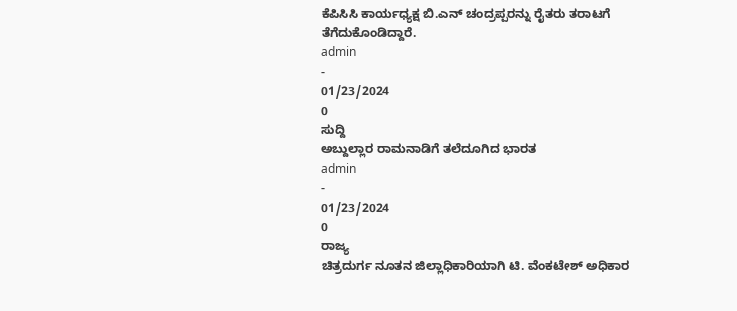ಕೆಪಿಸಿಸಿ ಕಾರ್ಯಧ್ಯಕ್ಷ ಬಿ.ಎನ್ ಚಂದ್ರಪ್ಪರನ್ನು ರೈತರು ತರಾಟಗೆ ತೆಗೆದುಕೊಂಡಿದ್ದಾರೆ.
admin
-
01/23/2024
0
ಸುದ್ದಿ
ಅಬ್ದುಲ್ಲಾರ ರಾಮನಾಡಿಗೆ ತಲೆದೂಗಿದ ಭಾರತ
admin
-
01/23/2024
0
ರಾಜ್ಯ
ಚಿತ್ರದುರ್ಗ ನೂತನ ಜಿಲ್ಲಾಧಿಕಾರಿಯಾಗಿ ಟಿ. ವೆಂಕಟೇಶ್ ಅಧಿಕಾರ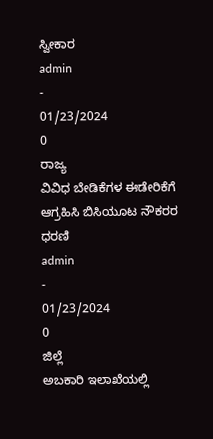ಸ್ವೀಕಾರ
admin
-
01/23/2024
0
ರಾಜ್ಯ
ವಿವಿಧ ಬೇಡಿಕೆಗಳ ಈಡೇರಿಕೆಗೆ ಆಗ್ರಹಿಸಿ ಬಿಸಿಯೂಟ ನೌಕರರ ಧರಣಿ
admin
-
01/23/2024
0
ಜಿಲ್ಲೆ
ಅಬಕಾರಿ ಇಲಾಖೆಯಲ್ಲಿ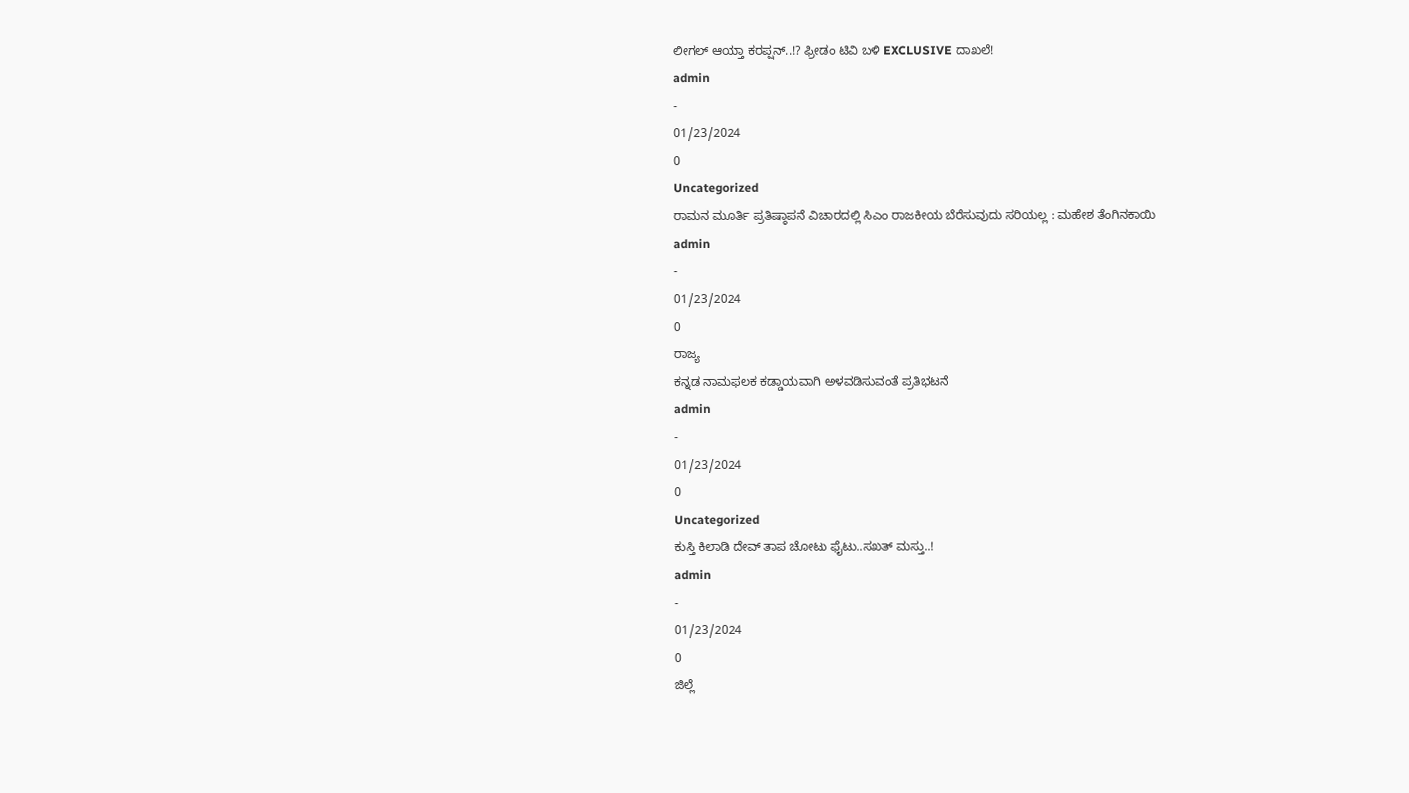ಲೀಗಲ್ ಆಯ್ತಾ ಕರಪ್ಷನ್..!? ಫ್ರೀಡಂ ಟಿವಿ ಬಳಿ EXCLUSIVE ದಾಖಲೆ!
admin
-
01/23/2024
0
Uncategorized
ರಾಮನ ಮೂರ್ತಿ ಪ್ರತಿಷ್ಠಾಪನೆ ವಿಚಾರದಲ್ಲಿ ಸಿಎಂ ರಾಜಕೀಯ ಬೆರೆಸುವುದು ಸರಿಯಲ್ಲ : ಮಹೇಶ ತೆಂಗಿನಕಾಯಿ
admin
-
01/23/2024
0
ರಾಜ್ಯ
ಕನ್ನಡ ನಾಮಫಲಕ ಕಡ್ಡಾಯವಾಗಿ ಅಳವಡಿಸುವಂತೆ ಪ್ರತಿಭಟನೆ
admin
-
01/23/2024
0
Uncategorized
ಕುಸ್ತಿ ಕಿಲಾಡಿ ದೇವ್ ತಾಪ ಚೋಟು ಫೈಟು..ಸಖತ್ ಮಸ್ತು..!
admin
-
01/23/2024
0
ಜಿಲ್ಲೆ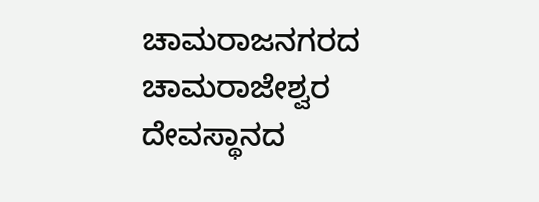ಚಾಮರಾಜನಗರದ ಚಾಮರಾಜೇಶ್ವರ ದೇವಸ್ಥಾನದ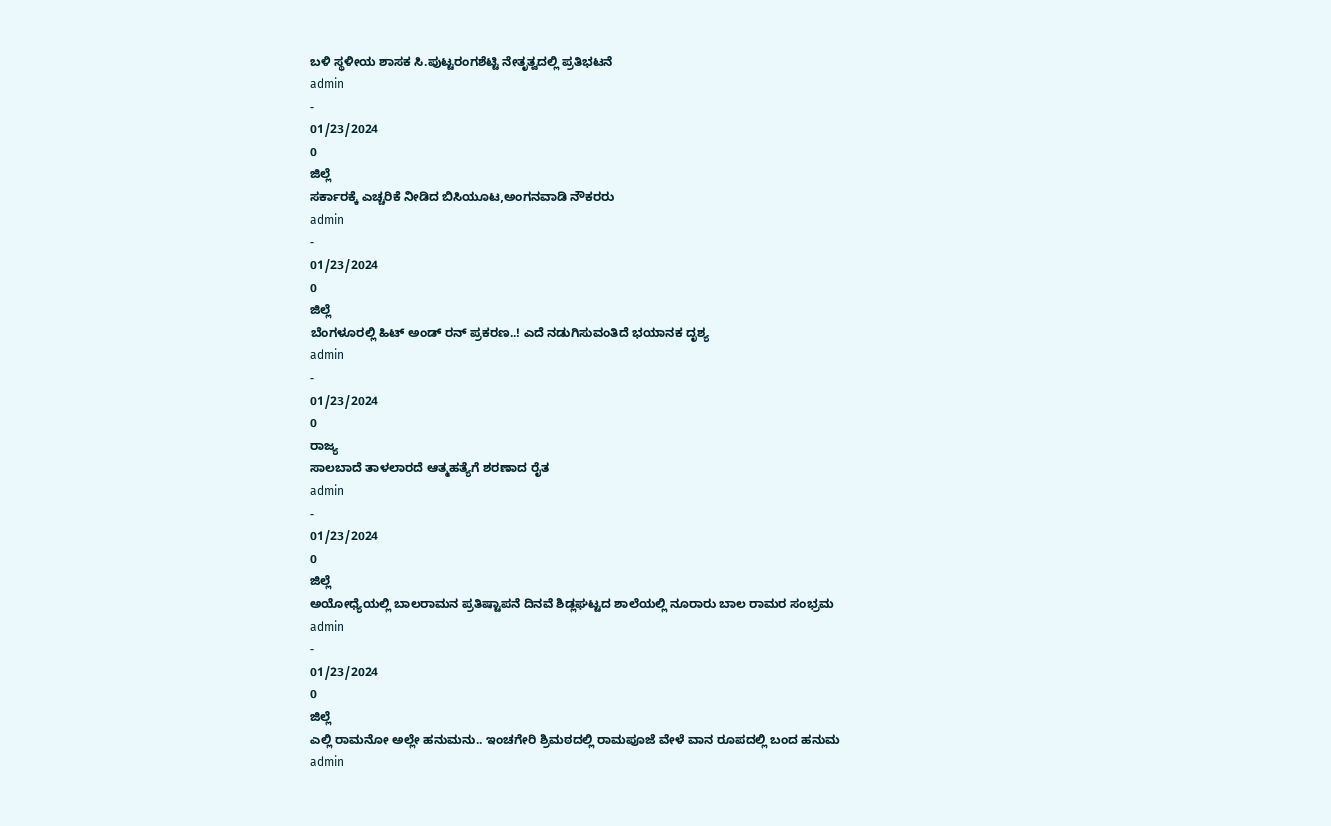ಬಳಿ ಸ್ಥಳೀಯ ಶಾಸಕ ಸಿ.ಪುಟ್ಟರಂಗಶೆಟ್ಟಿ ನೇತೃತ್ವದಲ್ಲಿ ಪ್ರತಿಭಟನೆ
admin
-
01/23/2024
0
ಜಿಲ್ಲೆ
ಸರ್ಕಾರಕ್ಕೆ ಎಚ್ಚರಿಕೆ ನೀಡಿದ ಬಿಸಿಯೂಟ,ಅಂಗನವಾಡಿ ನೌಕರರು
admin
-
01/23/2024
0
ಜಿಲ್ಲೆ
ಬೆಂಗಳೂರಲ್ಲಿ ಹಿಟ್ ಅಂಡ್ ರನ್ ಪ್ರಕರಣ..! ಎದೆ ನಡುಗಿಸುವಂತಿದೆ ಭಯಾನಕ ದೃಶ್ಯ
admin
-
01/23/2024
0
ರಾಜ್ಯ
ಸಾಲಬಾದೆ ತಾಳಲಾರದೆ ಆತ್ಮಹತ್ಯೆಗೆ ಶರಣಾದ ರೈತ
admin
-
01/23/2024
0
ಜಿಲ್ಲೆ
ಅಯೋಧ್ಯೆಯಲ್ಲಿ ಬಾಲರಾಮನ ಪ್ರತಿಷ್ಟಾಪನೆ ದಿನವೆ ಶಿಡ್ಲಘಟ್ಟದ ಶಾಲೆಯಲ್ಲಿ ನೂರಾರು ಬಾಲ ರಾಮರ ಸಂಭ್ರಮ
admin
-
01/23/2024
0
ಜಿಲ್ಲೆ
ಎಲ್ಲಿ ರಾಮನೋ ಅಲ್ಲೇ ಹನುಮನು.. ಇಂಚಗೇರಿ ಶ್ರಿಮಠದಲ್ಲಿ ರಾಮಪೂಜೆ ವೇಳೆ ವಾನ ರೂಪದಲ್ಲಿ ಬಂದ ಹನುಮ
admin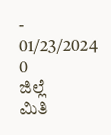-
01/23/2024
0
ಜಿಲ್ಲೆ
ಮಿತಿ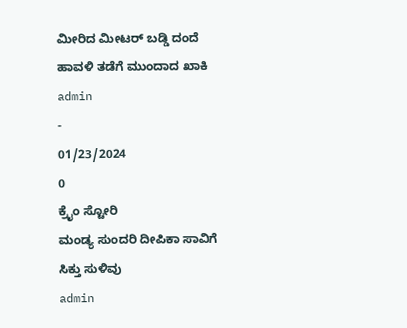ಮೀರಿದ ಮೀಟರ್ ಬಡ್ಡಿ ದಂದೆ ಹಾವಳಿ ತಡೆಗೆ ಮುಂದಾದ ಖಾಕಿ
admin
-
01/23/2024
0
ಕ್ರೈಂ ಸ್ಟೋರಿ
ಮಂಡ್ಯ ಸುಂದರಿ ದೀಪಿಕಾ ಸಾವಿಗೆ ಸಿಕ್ತು ಸುಳಿವು
admin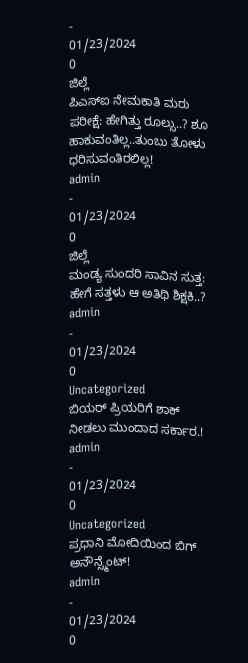-
01/23/2024
0
ಜಿಲ್ಲೆ
ಪಿಎಸ್ಐ ನೇಮಕಾತಿ ಮರು ಪರೀಕ್ಷೆ: ಹೇಗಿತ್ತು ರೂಲ್ಸು..? ಶೂ ಹಾಕುವಂತಿಲ್ಲ..ತುಂಬು ತೋಳು ಧರಿಸುವಂತಿರಲಿಲ್ಲ!
admin
-
01/23/2024
0
ಜಿಲ್ಲೆ
ಮಂಡ್ಯ ಸುಂದರಿ ಸಾವಿನ ಸುತ್ತ: ಹೇಗೆ ಸತ್ತಳು ಆ ಅತಿಥಿ ಶಿಕ್ಷಕಿ..?
admin
-
01/23/2024
0
Uncategorized
ಬಿಯರ್ ಪ್ರಿಯರಿಗೆ ಶಾಕ್ ನೀಡಲು ಮುಂದಾದ ಸರ್ಕಾರ.!
admin
-
01/23/2024
0
Uncategorized
ಪ್ರಧಾನಿ ಮೋದಿಯಿಂದ ಬಿಗ್ ಅನೌನ್ಸ್ಮೆಂಟ್!
admin
-
01/23/2024
0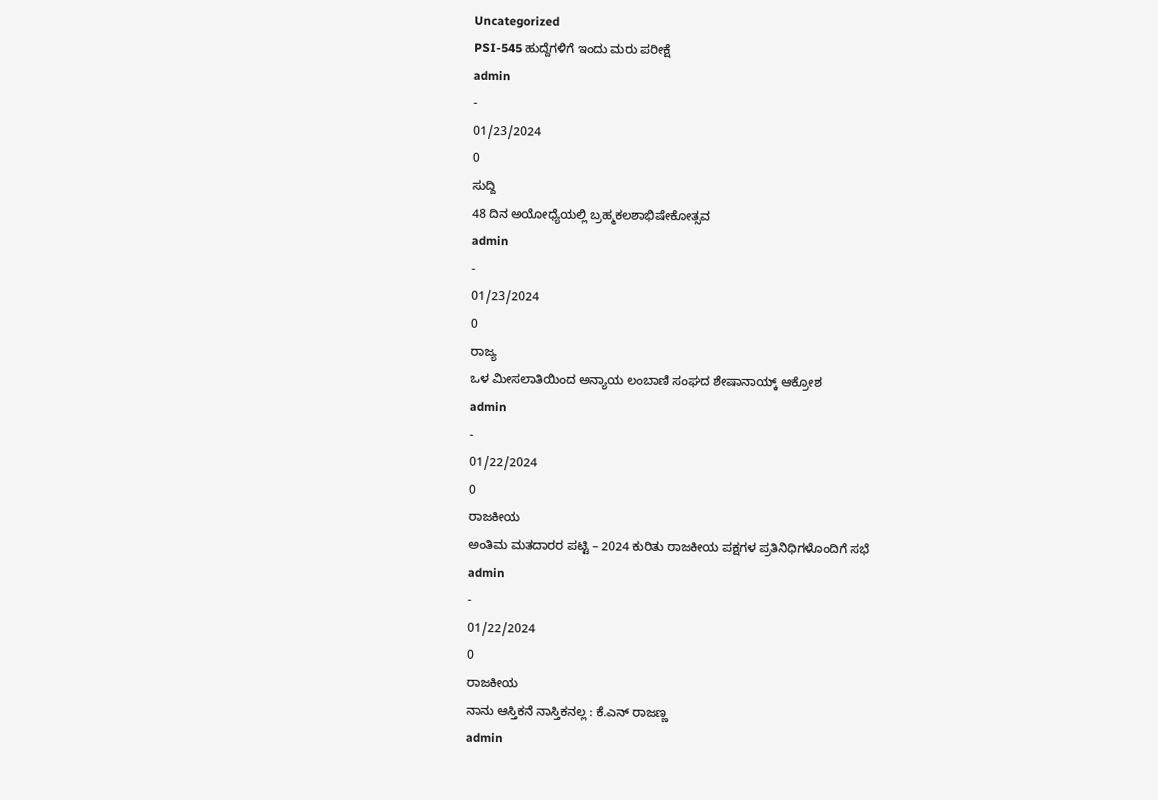Uncategorized
PSI-545 ಹುದ್ದೆಗಳಿಗೆ ಇಂದು ಮರು ಪರೀಕ್ಷೆ
admin
-
01/23/2024
0
ಸುದ್ದಿ
48 ದಿನ ಅಯೋಧ್ಯೆಯಲ್ಲಿ ಬ್ರಹ್ಮಕಲಶಾಭಿಷೇಕೋತ್ಸವ
admin
-
01/23/2024
0
ರಾಜ್ಯ
ಒಳ ಮೀಸಲಾತಿಯಿಂದ ಅನ್ಯಾಯ ಲಂಬಾಣಿ ಸಂಘದ ಶೇಷಾನಾಯ್ಕ್ ಆಕ್ರೋಶ
admin
-
01/22/2024
0
ರಾಜಕೀಯ
ಅಂತಿಮ ಮತದಾರರ ಪಟ್ಟಿ – 2024 ಕುರಿತು ರಾಜಕೀಯ ಪಕ್ಷಗಳ ಪ್ರತಿನಿಧಿಗಳೊಂದಿಗೆ ಸಭೆ
admin
-
01/22/2024
0
ರಾಜಕೀಯ
ನಾನು ಆಸ್ತಿಕನೆ ನಾಸ್ತಿಕನಲ್ಲ : ಕೆ.ಎನ್ ರಾಜಣ್ಣ
admin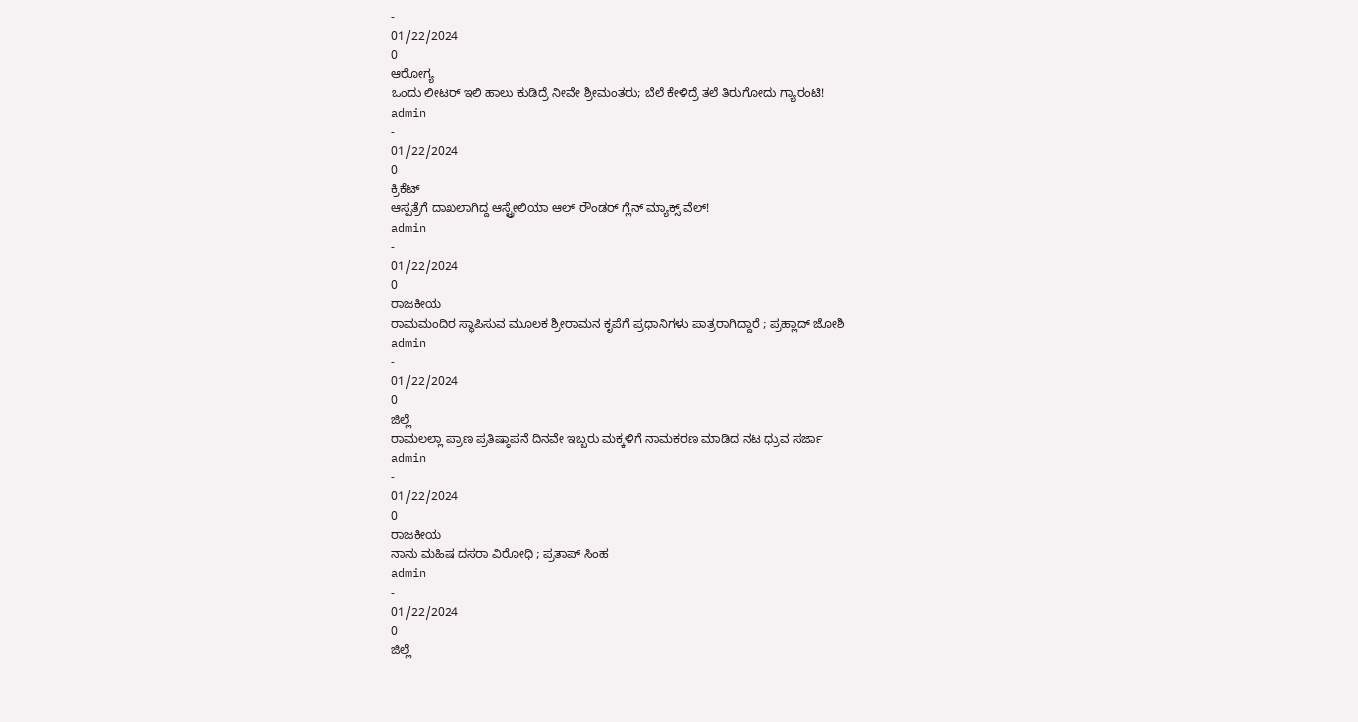-
01/22/2024
0
ಆರೋಗ್ಯ
ಒಂದು ಲೀಟರ್ ಇಲಿ ಹಾಲು ಕುಡಿದ್ರೆ ನೀವೇ ಶ್ರೀಮಂತರು; ಬೆಲೆ ಕೇಳಿದ್ರೆ ತಲೆ ತಿರುಗೋದು ಗ್ಯಾರಂಟಿ!
admin
-
01/22/2024
0
ಕ್ರಿಕೆಟ್
ಆಸ್ಪತ್ರೆಗೆ ದಾಖಲಾಗಿದ್ದ ಆಸ್ಟ್ರೇಲಿಯಾ ಆಲ್ ರೌಂಡರ್ ಗ್ಲೆನ್ ಮ್ಯಾಕ್ಸ್ ವೆಲ್!
admin
-
01/22/2024
0
ರಾಜಕೀಯ
ರಾಮಮಂದಿರ ಸ್ಥಾಪಿಸುವ ಮೂಲಕ ಶ್ರೀರಾಮನ ಕೃಪೆಗೆ ಪ್ರಧಾನಿಗಳು ಪಾತ್ರರಾಗಿದ್ದಾರೆ ; ಪ್ರಹ್ಲಾದ್ ಜೋಶಿ
admin
-
01/22/2024
0
ಜಿಲ್ಲೆ
ರಾಮಲಲ್ಲಾ ಪ್ರಾಣ ಪ್ರತಿಷ್ಠಾಪನೆ ದಿನವೇ ಇಬ್ಬರು ಮಕ್ಕಳಿಗೆ ನಾಮಕರಣ ಮಾಡಿದ ನಟ ಧ್ರುವ ಸರ್ಜಾ
admin
-
01/22/2024
0
ರಾಜಕೀಯ
ನಾನು ಮಹಿಷ ದಸರಾ ವಿರೋಧಿ ; ಪ್ರತಾಪ್ ಸಿಂಹ
admin
-
01/22/2024
0
ಜಿಲ್ಲೆ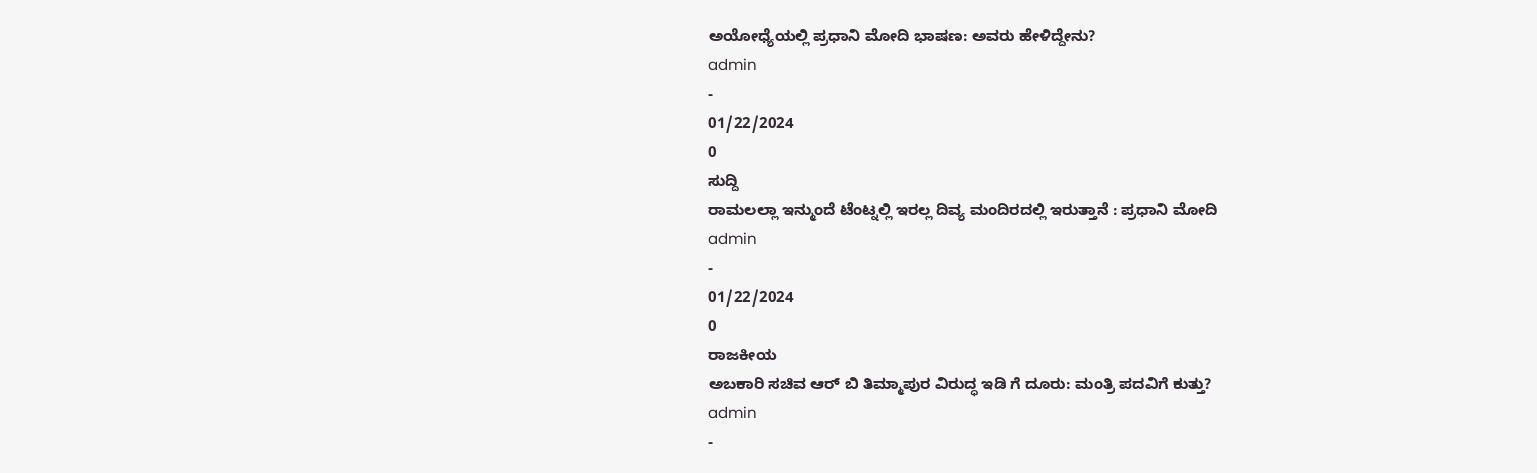ಅಯೋಧ್ಯೆಯಲ್ಲಿ ಪ್ರಧಾನಿ ಮೋದಿ ಭಾಷಣ: ಅವರು ಹೇಳಿದ್ದೇನು?
admin
-
01/22/2024
0
ಸುದ್ದಿ
ರಾಮಲಲ್ಲಾ ಇನ್ಮುಂದೆ ಟೆಂಟ್ನಲ್ಲಿ ಇರಲ್ಲ ದಿವ್ಯ ಮಂದಿರದಲ್ಲಿ ಇರುತ್ತಾನೆ : ಪ್ರಧಾನಿ ಮೋದಿ
admin
-
01/22/2024
0
ರಾಜಕೀಯ
ಅಬಕಾರಿ ಸಚಿವ ಆರ್ ಬಿ ತಿಮ್ಮಾಪುರ ವಿರುದ್ಧ ಇಡಿ ಗೆ ದೂರು: ಮಂತ್ರಿ ಪದವಿಗೆ ಕುತ್ತು?
admin
-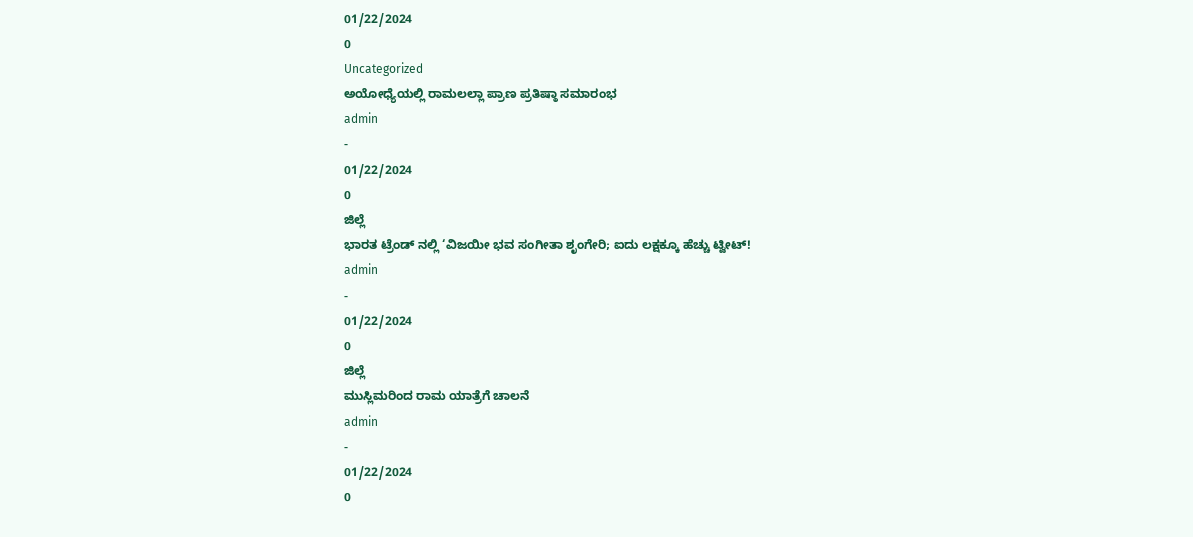01/22/2024
0
Uncategorized
ಅಯೋಧ್ಯೆಯಲ್ಲಿ ರಾಮಲಲ್ಲಾ ಪ್ರಾಣ ಪ್ರತಿಷ್ಠಾ ಸಮಾರಂಭ
admin
-
01/22/2024
0
ಜಿಲ್ಲೆ
ಭಾರತ ಟ್ರೆಂಡ್ ನಲ್ಲಿ ‘ವಿಜಯೀ ಭವ ಸಂಗೀತಾ ಶೃಂಗೇರಿ; ಐದು ಲಕ್ಷಕ್ಕೂ ಹೆಚ್ಚು ಟ್ವೀಟ್!
admin
-
01/22/2024
0
ಜಿಲ್ಲೆ
ಮುಸ್ಲಿಮರಿಂದ ರಾಮ ಯಾತ್ರೆಗೆ ಚಾಲನೆ
admin
-
01/22/2024
0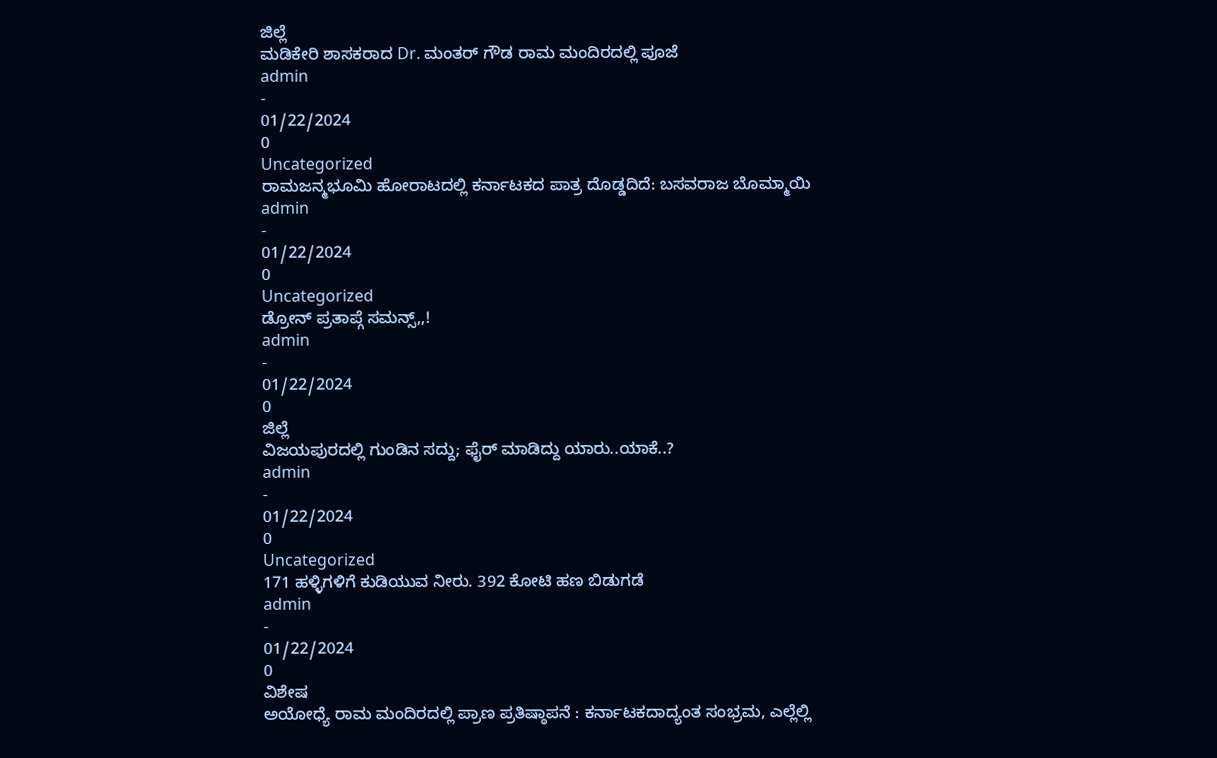ಜಿಲ್ಲೆ
ಮಡಿಕೇರಿ ಶಾಸಕರಾದ Dr. ಮಂತರ್ ಗೌಡ ರಾಮ ಮಂದಿರದಲ್ಲಿ ಪೂಜೆ
admin
-
01/22/2024
0
Uncategorized
ರಾಮಜನ್ಮಭೂಮಿ ಹೋರಾಟದಲ್ಲಿ ಕರ್ನಾಟಕದ ಪಾತ್ರ ದೊಡ್ಡದಿದೆ: ಬಸವರಾಜ ಬೊಮ್ಮಾಯಿ
admin
-
01/22/2024
0
Uncategorized
ಡ್ರೋನ್ ಪ್ರತಾಪ್ಗೆ ಸಮನ್ಸ್,,!
admin
-
01/22/2024
0
ಜಿಲ್ಲೆ
ವಿಜಯಪುರದಲ್ಲಿ ಗುಂಡಿನ ಸದ್ದು; ಫೈರ್ ಮಾಡಿದ್ದು ಯಾರು..ಯಾಕೆ..?
admin
-
01/22/2024
0
Uncategorized
171 ಹಳ್ಳಿಗಳಿಗೆ ಕುಡಿಯುವ ನೀರು. 392 ಕೋಟಿ ಹಣ ಬಿಡುಗಡೆ
admin
-
01/22/2024
0
ವಿಶೇಷ
ಅಯೋಧ್ಯೆ ರಾಮ ಮಂದಿರದಲ್ಲಿ ಪ್ರಾಣ ಪ್ರತಿಷ್ಠಾಪನೆ : ಕರ್ನಾಟಕದಾದ್ಯಂತ ಸಂಭ್ರಮ, ಎಲ್ಲೆಲ್ಲಿ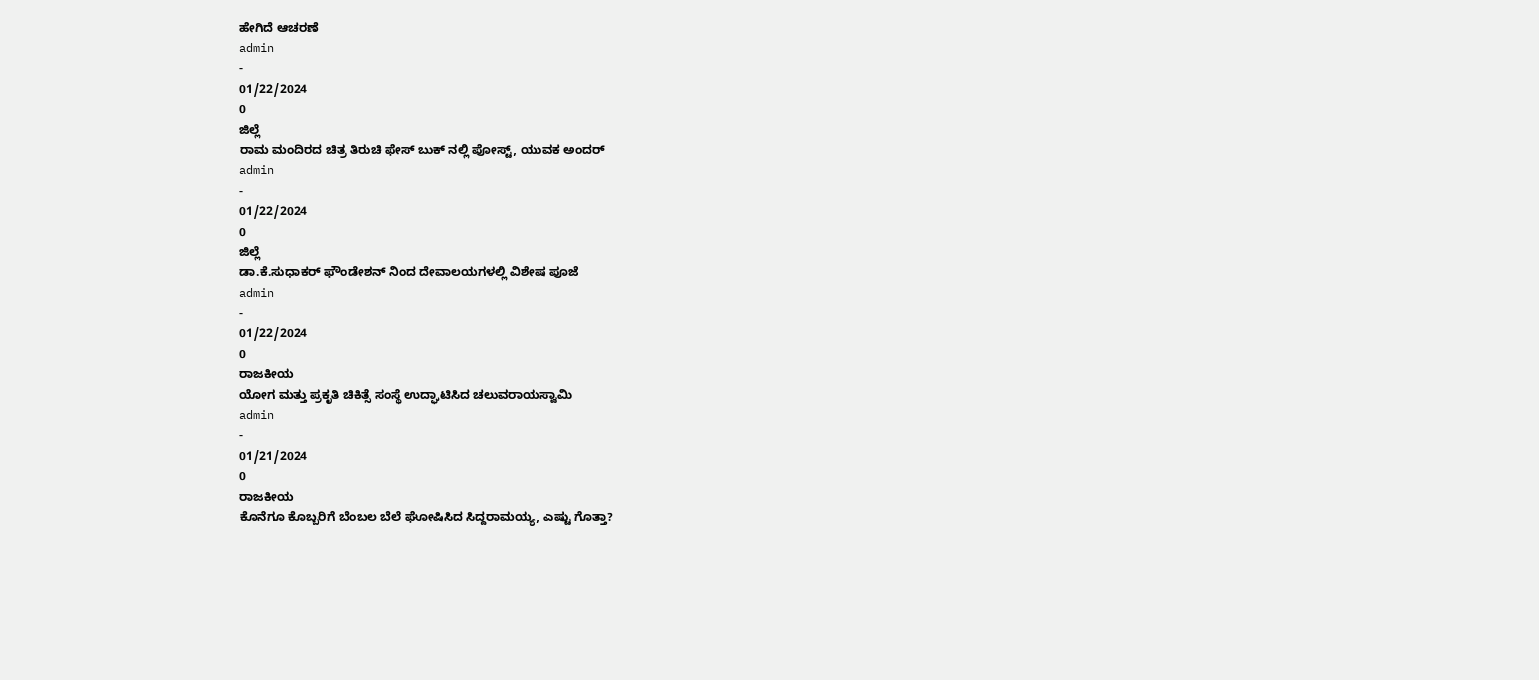ಹೇಗಿದೆ ಆಚರಣೆ
admin
-
01/22/2024
0
ಜಿಲ್ಲೆ
ರಾಮ ಮಂದಿರದ ಚಿತ್ರ ತಿರುಚಿ ಫೇಸ್ ಬುಕ್ ನಲ್ಲಿ ಪೋಸ್ಟ್, ಯುವಕ ಅಂದರ್
admin
-
01/22/2024
0
ಜಿಲ್ಲೆ
ಡಾ.ಕೆ.ಸುಧಾಕರ್ ಫೌಂಡೇಶನ್ ನಿಂದ ದೇವಾಲಯಗಳಲ್ಲಿ ವಿಶೇಷ ಪೂಜೆ
admin
-
01/22/2024
0
ರಾಜಕೀಯ
ಯೋಗ ಮತ್ತು ಪ್ರಕೃತಿ ಚಿಕಿತ್ಸೆ ಸಂಸ್ಥೆ ಉದ್ಘಾಟಿಸಿದ ಚಲುವರಾಯಸ್ವಾಮಿ
admin
-
01/21/2024
0
ರಾಜಕೀಯ
ಕೊನೆಗೂ ಕೊಬ್ಬರಿಗೆ ಬೆಂಬಲ ಬೆಲೆ ಘೋಷಿಸಿದ ಸಿದ್ದರಾಮಯ್ಯ, ಎಷ್ಟು ಗೊತ್ತಾ?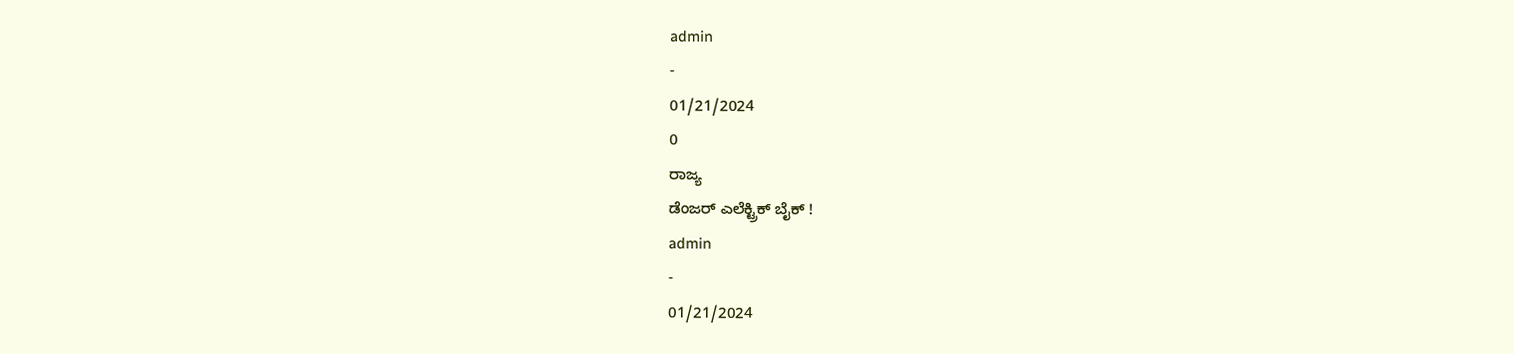admin
-
01/21/2024
0
ರಾಜ್ಯ
ಡೆಂಜರ್ ಎಲೆಕ್ಟ್ರಿಕ್ ಬೈಕ್ !
admin
-
01/21/2024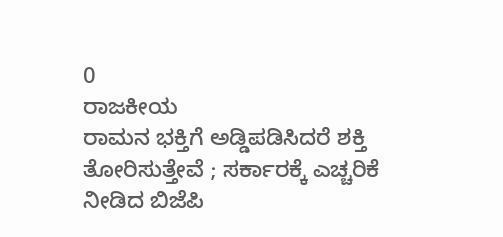0
ರಾಜಕೀಯ
ರಾಮನ ಭಕ್ತಿಗೆ ಅಡ್ಡಿಪಡಿಸಿದರೆ ಶಕ್ತಿ ತೋರಿಸುತ್ತೇವೆ ; ಸರ್ಕಾರಕ್ಕೆ ಎಚ್ಚರಿಕೆ ನೀಡಿದ ಬಿಜೆಪಿ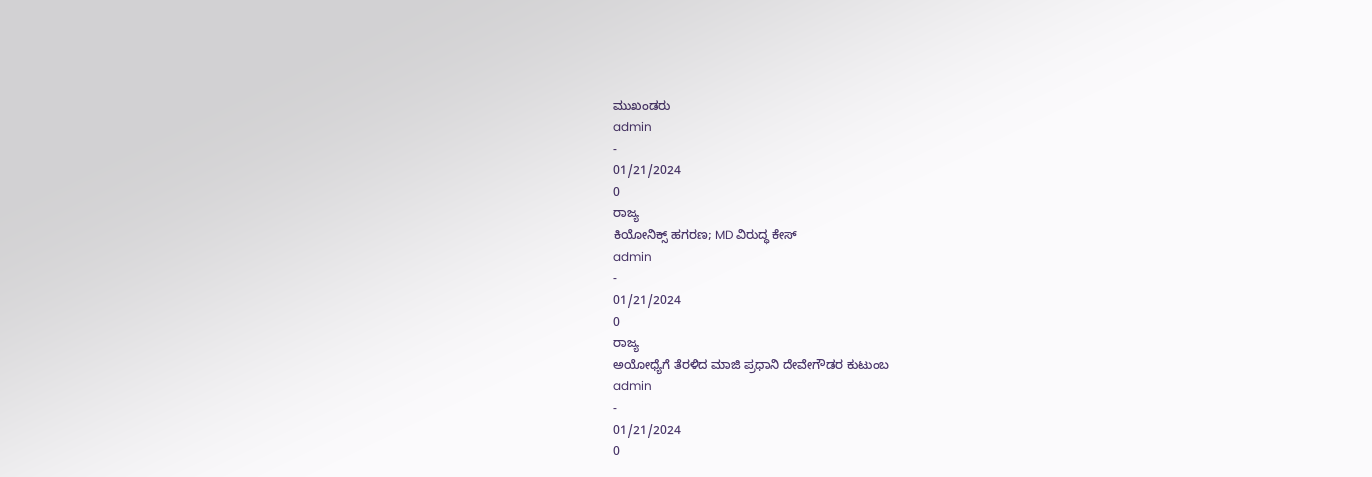ಮುಖಂಡರು
admin
-
01/21/2024
0
ರಾಜ್ಯ
ಕಿಯೋನಿಕ್ಸ್ ಹಗರಣ; MD ವಿರುದ್ಧ ಕೇಸ್
admin
-
01/21/2024
0
ರಾಜ್ಯ
ಅಯೋಧ್ಯೆಗೆ ತೆರಳಿದ ಮಾಜಿ ಪ್ರಧಾನಿ ದೇವೇಗೌಡರ ಕುಟುಂಬ
admin
-
01/21/2024
0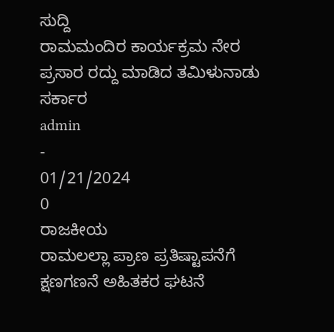ಸುದ್ದಿ
ರಾಮಮಂದಿರ ಕಾರ್ಯಕ್ರಮ ನೇರ ಪ್ರಸಾರ ರದ್ದು ಮಾಡಿದ ತಮಿಳುನಾಡು ಸರ್ಕಾರ
admin
-
01/21/2024
0
ರಾಜಕೀಯ
ರಾಮಲಲ್ಲಾ ಪ್ರಾಣ ಪ್ರತಿಷ್ಟಾಪನೆಗೆ ಕ್ಷಣಗಣನೆ ಅಹಿತಕರ ಘಟನೆ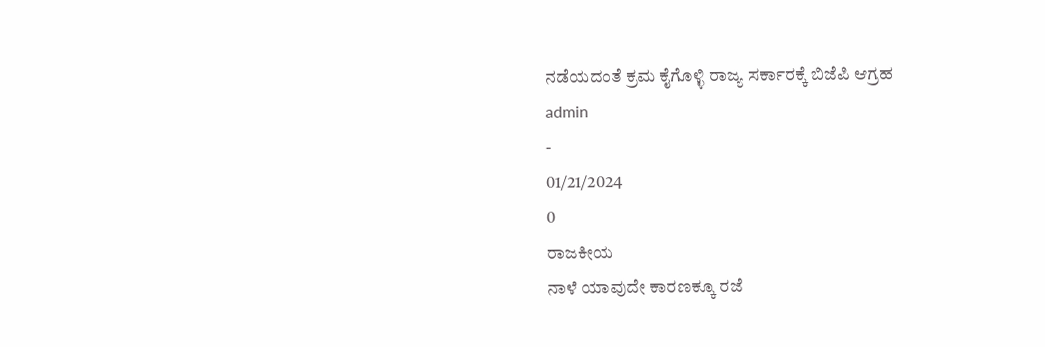ನಡೆಯದಂತೆ ಕ್ರಮ ಕೈಗೊಳ್ಳಿ ರಾಜ್ಯ ಸರ್ಕಾರಕ್ಕೆ ಬಿಜೆಪಿ ಆಗ್ರಹ
admin
-
01/21/2024
0
ರಾಜಕೀಯ
ನಾಳೆ ಯಾವುದೇ ಕಾರಣಕ್ಕೂ ರಜೆ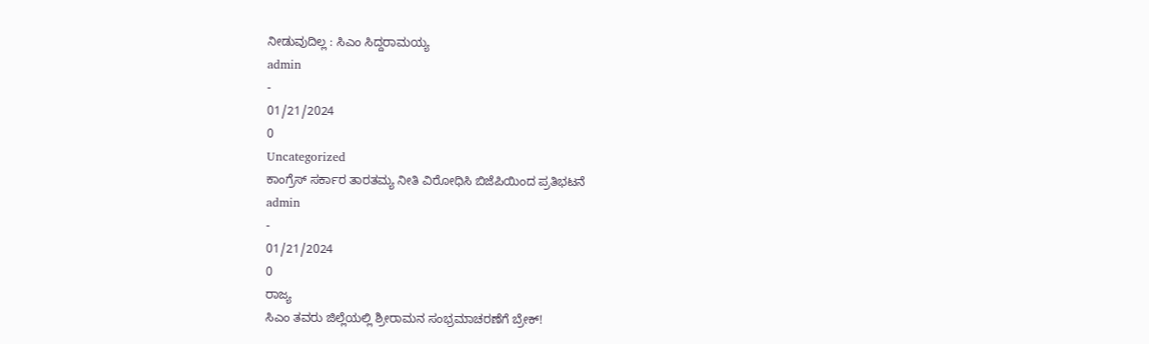ನೀಡುವುದಿಲ್ಲ : ಸಿಎಂ ಸಿದ್ದರಾಮಯ್ಯ
admin
-
01/21/2024
0
Uncategorized
ಕಾಂಗ್ರೆಸ್ ಸರ್ಕಾರ ತಾರತಮ್ಯ ನೀತಿ ವಿರೋಧಿಸಿ ಬಿಜೆಪಿಯಿಂದ ಪ್ರತಿಭಟನೆ
admin
-
01/21/2024
0
ರಾಜ್ಯ
ಸಿಎಂ ತವರು ಜಿಲ್ಲೆಯಲ್ಲಿ ಶ್ರೀರಾಮನ ಸಂಭ್ರಮಾಚರಣೆಗೆ ಬ್ರೇಕ್!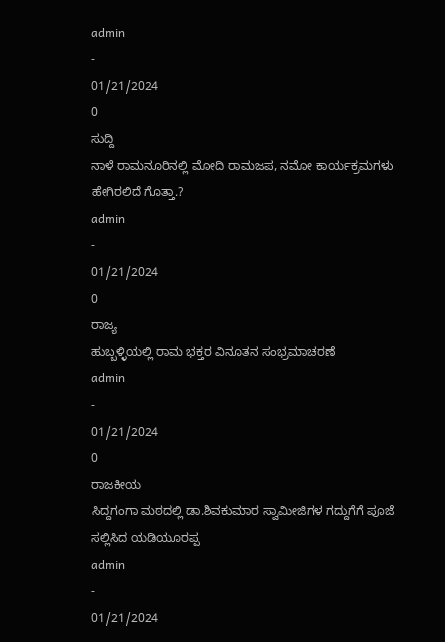admin
-
01/21/2024
0
ಸುದ್ದಿ
ನಾಳೆ ರಾಮನೂರಿನಲ್ಲಿ ಮೋದಿ ರಾಮಜಪ, ನಮೋ ಕಾರ್ಯಕ್ರಮಗಳು ಹೇಗಿರಲಿದೆ ಗೊತ್ತಾ.?
admin
-
01/21/2024
0
ರಾಜ್ಯ
ಹುಬ್ಬಳ್ಳಿಯಲ್ಲಿ ರಾಮ ಭಕ್ತರ ವಿನೂತನ ಸಂಭ್ರಮಾಚರಣೆ
admin
-
01/21/2024
0
ರಾಜಕೀಯ
ಸಿದ್ದಗಂಗಾ ಮಠದಲ್ಲಿ ಡಾ.ಶಿವಕುಮಾರ ಸ್ವಾಮೀಜಿಗಳ ಗದ್ದುಗೆಗೆ ಪೂಜೆ ಸಲ್ಲಿಸಿದ ಯಡಿಯೂರಪ್ಪ
admin
-
01/21/2024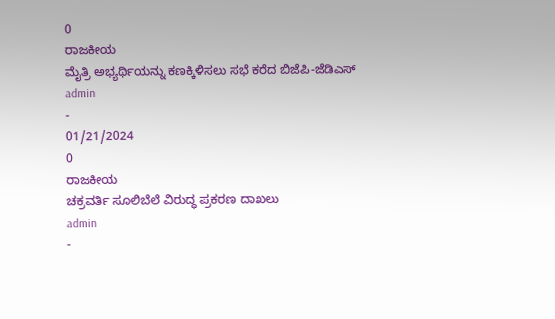0
ರಾಜಕೀಯ
ಮೈತ್ರಿ ಅಭ್ಯರ್ಥಿಯನ್ನು ಕಣಕ್ಕಿಳಿಸಲು ಸಭೆ ಕರೆದ ಬಿಜೆಪಿ-ಜೆಡಿಎಸ್
admin
-
01/21/2024
0
ರಾಜಕೀಯ
ಚಕ್ರವರ್ತಿ ಸೂಲಿಬೆಲೆ ವಿರುದ್ಧ ಪ್ರಕರಣ ದಾಖಲು
admin
-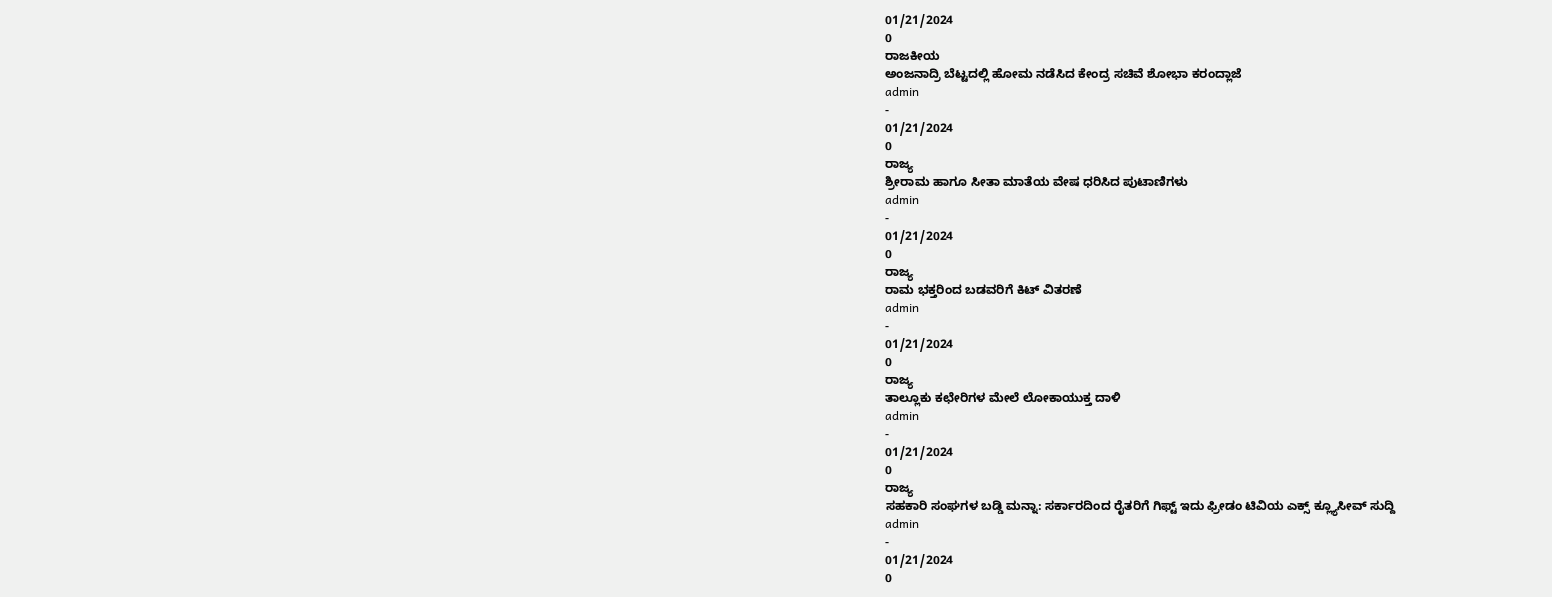01/21/2024
0
ರಾಜಕೀಯ
ಅಂಜನಾದ್ರಿ ಬೆಟ್ಟದಲ್ಲಿ ಹೋಮ ನಡೆಸಿದ ಕೇಂದ್ರ ಸಚಿವೆ ಶೋಭಾ ಕರಂದ್ಲಾಜೆ
admin
-
01/21/2024
0
ರಾಜ್ಯ
ಶ್ರೀರಾಮ ಹಾಗೂ ಸೀತಾ ಮಾತೆಯ ವೇಷ ಧರಿಸಿದ ಪುಟಾಣಿಗಳು
admin
-
01/21/2024
0
ರಾಜ್ಯ
ರಾಮ ಭಕ್ತರಿಂದ ಬಡವರಿಗೆ ಕಿಟ್ ವಿತರಣೆ
admin
-
01/21/2024
0
ರಾಜ್ಯ
ತಾಲ್ಲೂಕು ಕಛೇರಿಗಳ ಮೇಲೆ ಲೋಕಾಯುಕ್ತ ದಾಳಿ
admin
-
01/21/2024
0
ರಾಜ್ಯ
ಸಹಕಾರಿ ಸಂಘಗಳ ಬಡ್ಡಿ ಮನ್ನಾ: ಸರ್ಕಾರದಿಂದ ರೈತರಿಗೆ ಗಿಫ್ಟ್ ಇದು ಫ್ರೀಡಂ ಟಿವಿಯ ಎಕ್ಸ್ ಕ್ಲ್ಯೂಸೀವ್ ಸುದ್ದಿ
admin
-
01/21/2024
0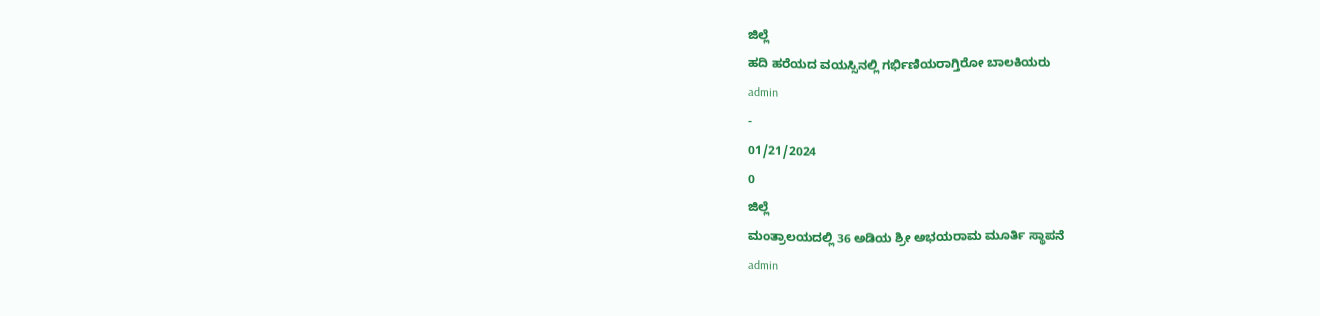ಜಿಲ್ಲೆ
ಹದಿ ಹರೆಯದ ವಯಸ್ಸಿನಲ್ಲಿ ಗರ್ಭಿಣಿಯರಾಗ್ತಿರೋ ಬಾಲಕಿಯರು
admin
-
01/21/2024
0
ಜಿಲ್ಲೆ
ಮಂತ್ರಾಲಯದಲ್ಲಿ 36 ಅಡಿಯ ಶ್ರೀ ಅಭಯರಾಮ ಮೂರ್ತಿ ಸ್ಥಾಪನೆ
admin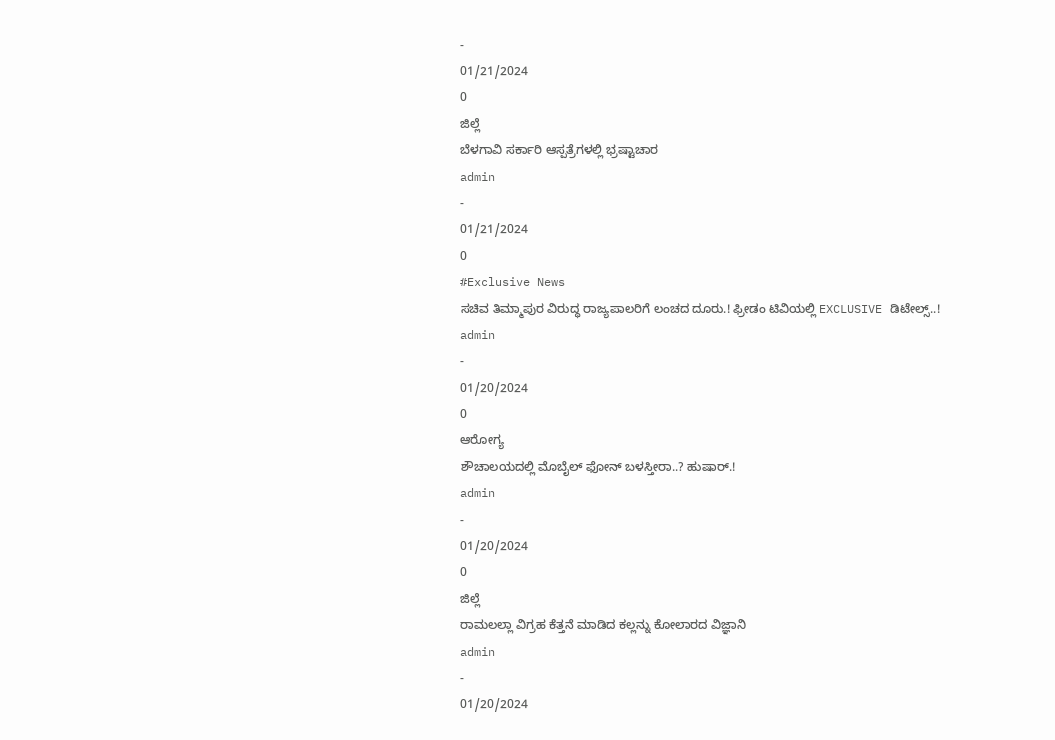-
01/21/2024
0
ಜಿಲ್ಲೆ
ಬೆಳಗಾವಿ ಸರ್ಕಾರಿ ಆಸ್ಪತ್ರೆಗಳಲ್ಲಿ ಭ್ರಷ್ಟಾಚಾರ
admin
-
01/21/2024
0
#Exclusive News
ಸಚಿವ ತಿಮ್ಮಾಪುರ ವಿರುದ್ಧ ರಾಜ್ಯಪಾಲರಿಗೆ ಲಂಚದ ದೂರು.! ಫ್ರೀಡಂ ಟಿವಿಯಲ್ಲಿ EXCLUSIVE ಡಿಟೇಲ್ಸ್..!
admin
-
01/20/2024
0
ಆರೋಗ್ಯ
ಶೌಚಾಲಯದಲ್ಲಿ ಮೊಬೈಲ್ ಫೋನ್ ಬಳಸ್ತೀರಾ..? ಹುಷಾರ್.!
admin
-
01/20/2024
0
ಜಿಲ್ಲೆ
ರಾಮಲಲ್ಲಾ ವಿಗ್ರಹ ಕೆತ್ತನೆ ಮಾಡಿದ ಕಲ್ಲನ್ನು ಕೋಲಾರದ ವಿಜ್ಞಾನಿ
admin
-
01/20/2024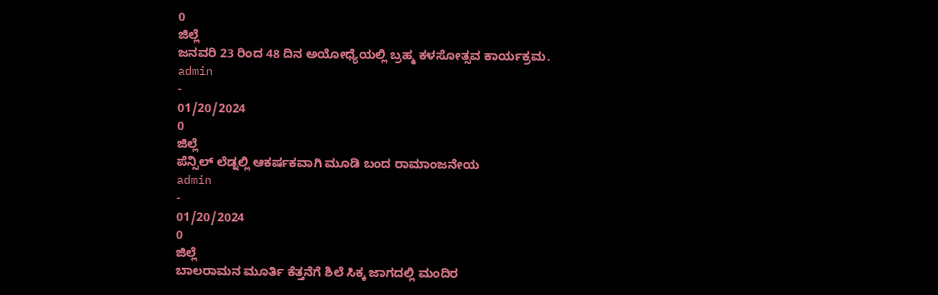0
ಜಿಲ್ಲೆ
ಜನವರಿ 23 ರಿಂದ 48 ದಿನ ಅಯೋಧ್ಯೆಯಲ್ಲಿ ಬ್ರಹ್ಮ ಕಳಸೋತ್ಸವ ಕಾರ್ಯಕ್ರಮ.
admin
-
01/20/2024
0
ಜಿಲ್ಲೆ
ಪೆನ್ಸಿಲ್ ಲೆಡ್ನಲ್ಲಿ ಆಕರ್ಷಕವಾಗಿ ಮೂಡಿ ಬಂದ ರಾಮಾಂಜನೇಯ
admin
-
01/20/2024
0
ಜಿಲ್ಲೆ
ಬಾಲರಾಮನ ಮೂರ್ತಿ ಕೆತ್ತನೆಗೆ ಶಿಲೆ ಸಿಕ್ಕ ಜಾಗದಲ್ಲಿ ಮಂದಿರ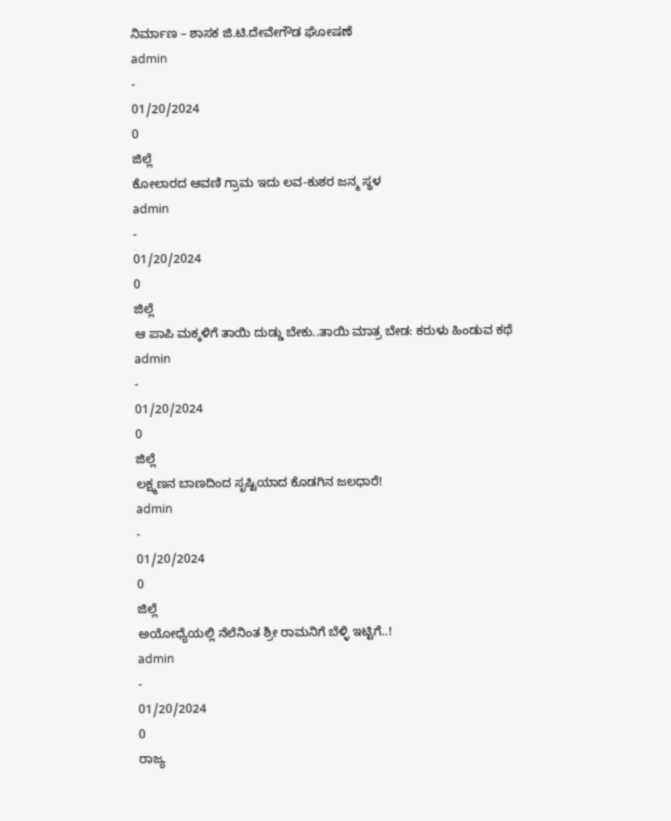ನಿರ್ಮಾಣ – ಶಾಸಕ ಜಿ.ಟಿ.ದೇವೇಗೌಡ ಘೋಷಣೆ
admin
-
01/20/2024
0
ಜಿಲ್ಲೆ
ಕೋಲಾರದ ಆವಣಿ ಗ್ರಾಮ ಇದು ಲವ-ಕುಶರ ಜನ್ಮ ಸ್ಥಳ
admin
-
01/20/2024
0
ಜಿಲ್ಲೆ
ಆ ಪಾಪಿ ಮಕ್ಕಳಿಗೆ ತಾಯಿ ದುಡ್ಡು ಬೇಕು..ತಾಯಿ ಮಾತ್ರ ಬೇಡ: ಕರುಳು ಹಿಂಡುವ ಕಥೆ
admin
-
01/20/2024
0
ಜಿಲ್ಲೆ
ಲಕ್ಷ್ಮಣನ ಬಾಣದಿಂದ ಸೃಷ್ಟಿಯಾದ ಕೊಡಗಿನ ಜಲಧಾರೆ!
admin
-
01/20/2024
0
ಜಿಲ್ಲೆ
ಅಯೋಧ್ಯೆಯಲ್ಲಿ ನೆಲೆನಿಂತ ಶ್ರೀ ರಾಮನಿಗೆ ಬೆಳ್ಳಿ ಇಟ್ಟಿಗೆ..!
admin
-
01/20/2024
0
ರಾಜ್ಯ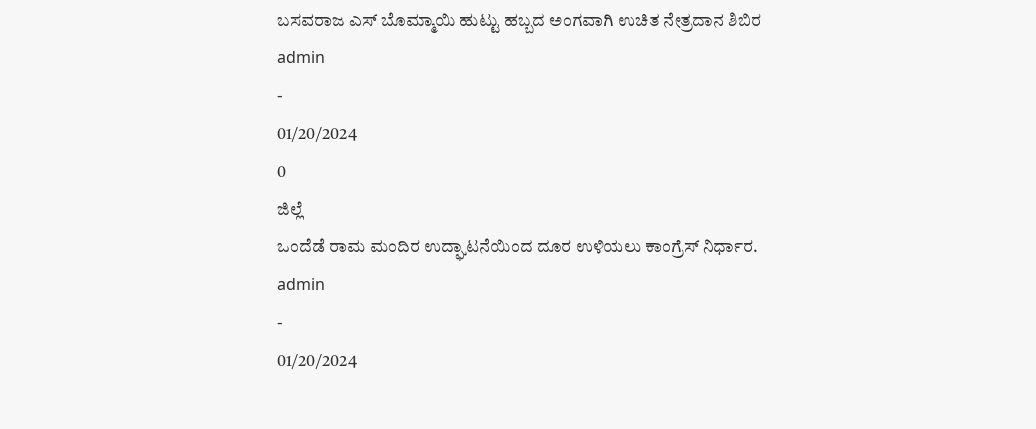ಬಸವರಾಜ ಎಸ್ ಬೊಮ್ಮಾಯಿ ಹುಟ್ಟು ಹಬ್ಬದ ಅಂಗವಾಗಿ ಉಚಿತ ನೇತ್ರದಾನ ಶಿಬಿರ
admin
-
01/20/2024
0
ಜಿಲ್ಲೆ
ಒಂದೆಡೆ ರಾಮ ಮಂದಿರ ಉದ್ಘಾಟನೆಯಿಂದ ದೂರ ಉಳಿಯಲು ಕಾಂಗ್ರೆಸ್ ನಿರ್ಧಾರ.
admin
-
01/20/2024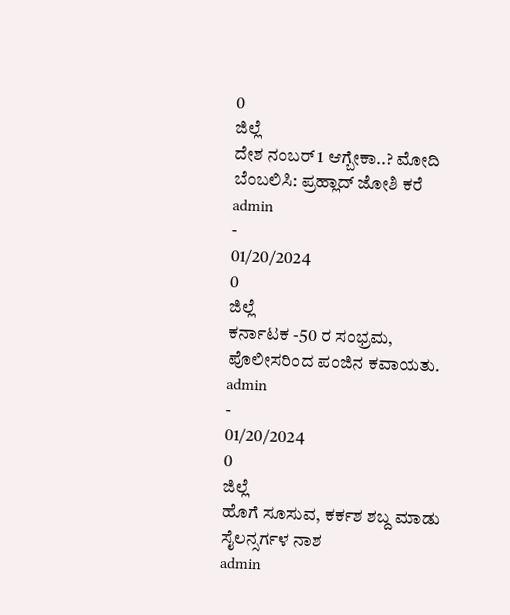0
ಜಿಲ್ಲೆ
ದೇಶ ನಂಬರ್ 1 ಆಗ್ಬೇಕಾ..? ಮೋದಿ ಬೆಂಬಲಿಸಿ: ಪ್ರಹ್ಲಾದ್ ಜೋಶಿ ಕರೆ
admin
-
01/20/2024
0
ಜಿಲ್ಲೆ
ಕರ್ನಾಟಕ -50 ರ ಸಂಭ್ರಮ, ಪೊಲೀಸರಿಂದ ಪಂಜಿನ ಕವಾಯತು.
admin
-
01/20/2024
0
ಜಿಲ್ಲೆ
ಹೊಗೆ ಸೂಸುವ, ಕರ್ಕಶ ಶಬ್ದ ಮಾಡು ಸೈಲನ್ಸರ್ಗಳ ನಾಶ
admin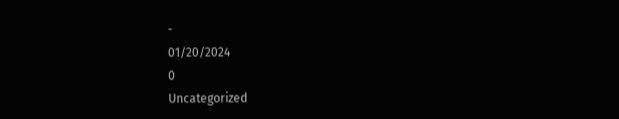-
01/20/2024
0
Uncategorized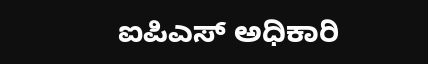ಐಪಿಎಸ್ ಅಧಿಕಾರಿ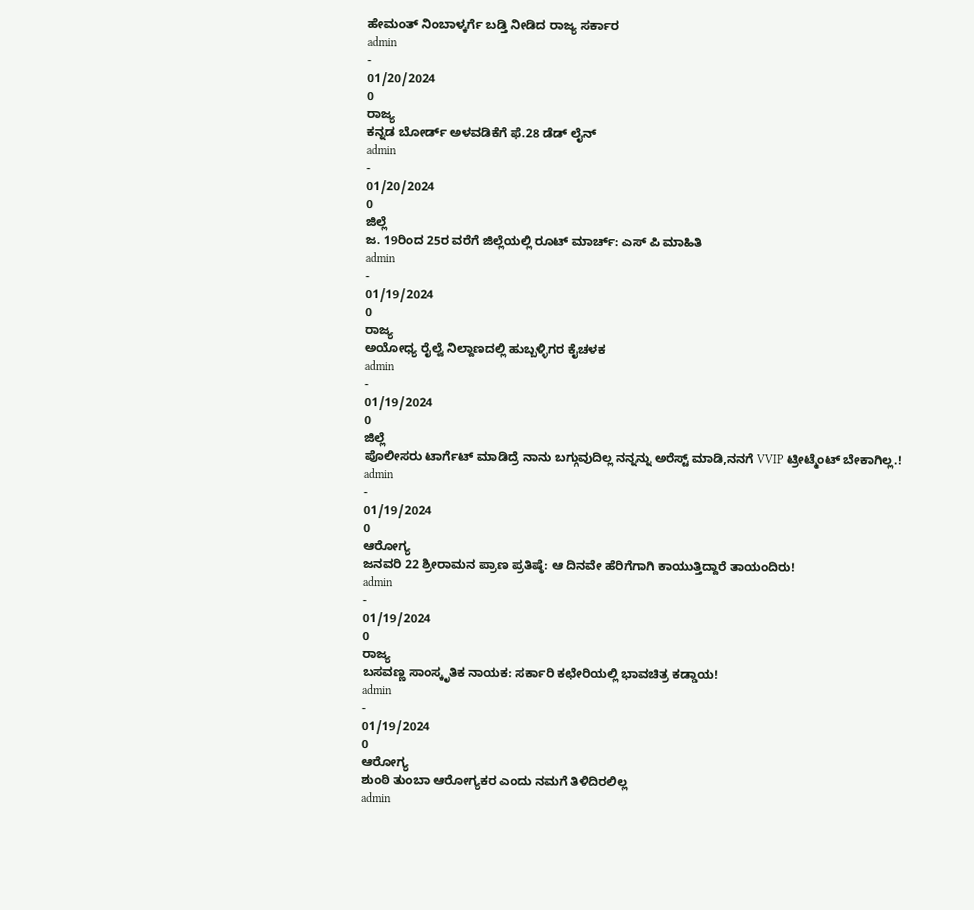ಹೇಮಂತ್ ನಿಂಬಾಳ್ಕರ್ಗೆ ಬಡ್ತಿ ನೀಡಿದ ರಾಜ್ಯ ಸರ್ಕಾರ
admin
-
01/20/2024
0
ರಾಜ್ಯ
ಕನ್ನಡ ಬೋರ್ಡ್ ಅಳವಡಿಕೆಗೆ ಫೆ.28 ಡೆಡ್ ಲೈನ್
admin
-
01/20/2024
0
ಜಿಲ್ಲೆ
ಜ. 19ರಿಂದ 25ರ ವರೆಗೆ ಜಿಲ್ಲೆಯಲ್ಲಿ ರೂಟ್ ಮಾರ್ಚ್: ಎಸ್ ಪಿ ಮಾಹಿತಿ
admin
-
01/19/2024
0
ರಾಜ್ಯ
ಅಯೋಧ್ಯ ರೈಲ್ವೆ ನಿಲ್ದಾಣದಲ್ಲಿ ಹುಬ್ಬಳ್ಳಿಗರ ಕೈಚಳಕ
admin
-
01/19/2024
0
ಜಿಲ್ಲೆ
ಪೊಲೀಸರು ಟಾರ್ಗೆಟ್ ಮಾಡಿದ್ರೆ ನಾನು ಬಗ್ಗುವುದಿಲ್ಲ ನನ್ನನ್ನು ಅರೆಸ್ಟ್ ಮಾಡಿ,ನನಗೆ VVIP ಟ್ರೀಟ್ಮೆಂಟ್ ಬೇಕಾಗಿಲ್ಲ.!
admin
-
01/19/2024
0
ಆರೋಗ್ಯ
ಜನವರಿ 22 ಶ್ರೀರಾಮನ ಪ್ರಾಣ ಪ್ರತಿಷ್ಠೆ: ಆ ದಿನವೇ ಹೆರಿಗೆಗಾಗಿ ಕಾಯುತ್ತಿದ್ದಾರೆ ತಾಯಂದಿರು!
admin
-
01/19/2024
0
ರಾಜ್ಯ
ಬಸವಣ್ಣ ಸಾಂಸ್ಕೃತಿಕ ನಾಯಕ: ಸರ್ಕಾರಿ ಕಛೇರಿಯಲ್ಲಿ ಭಾವಚಿತ್ರ ಕಡ್ಡಾಯ!
admin
-
01/19/2024
0
ಆರೋಗ್ಯ
ಶುಂಠಿ ತುಂಬಾ ಆರೋಗ್ಯಕರ ಎಂದು ನಮಗೆ ತಿಳಿದಿರಲಿಲ್ಲ
admin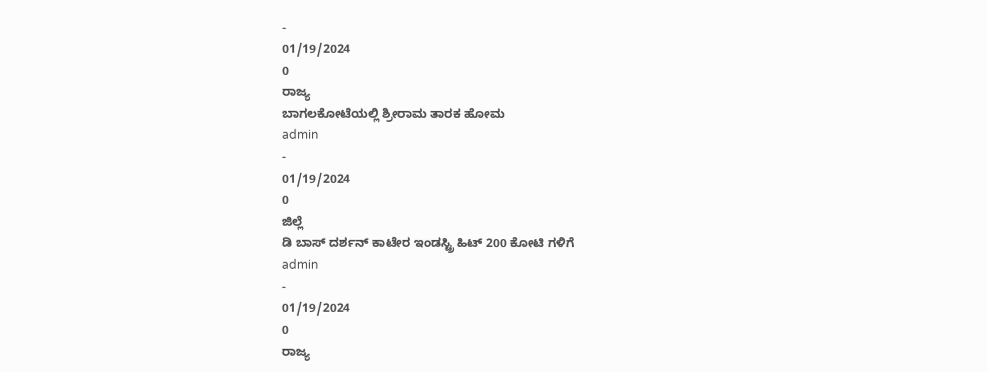-
01/19/2024
0
ರಾಜ್ಯ
ಬಾಗಲಕೋಟೆಯಲ್ಲಿ ಶ್ರೀರಾಮ ತಾರಕ ಹೋಮ
admin
-
01/19/2024
0
ಜಿಲ್ಲೆ
ಡಿ ಬಾಸ್ ದರ್ಶನ್ ಕಾಟೇರ ಇಂಡಸ್ಟ್ರಿ ಹಿಟ್ 200 ಕೋಟಿ ಗಳಿಗೆ
admin
-
01/19/2024
0
ರಾಜ್ಯ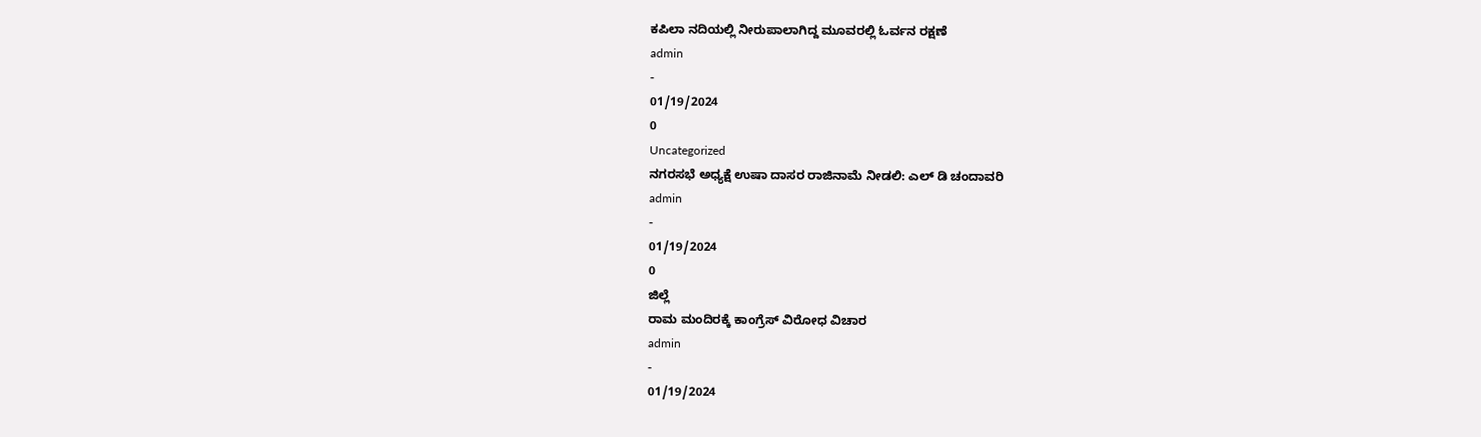ಕಪಿಲಾ ನದಿಯಲ್ಲಿ ನೀರುಪಾಲಾಗಿದ್ದ ಮೂವರಲ್ಲಿ ಓರ್ವನ ರಕ್ಷಣೆ
admin
-
01/19/2024
0
Uncategorized
ನಗರಸಭೆ ಅಧ್ಯಕ್ಷೆ ಉಷಾ ದಾಸರ ರಾಜಿನಾಮೆ ನೀಡಲಿ: ಎಲ್ ಡಿ ಚಂದಾವರಿ
admin
-
01/19/2024
0
ಜಿಲ್ಲೆ
ರಾಮ ಮಂದಿರಕ್ಕೆ ಕಾಂಗ್ರೆಸ್ ವಿರೋಧ ವಿಚಾರ
admin
-
01/19/2024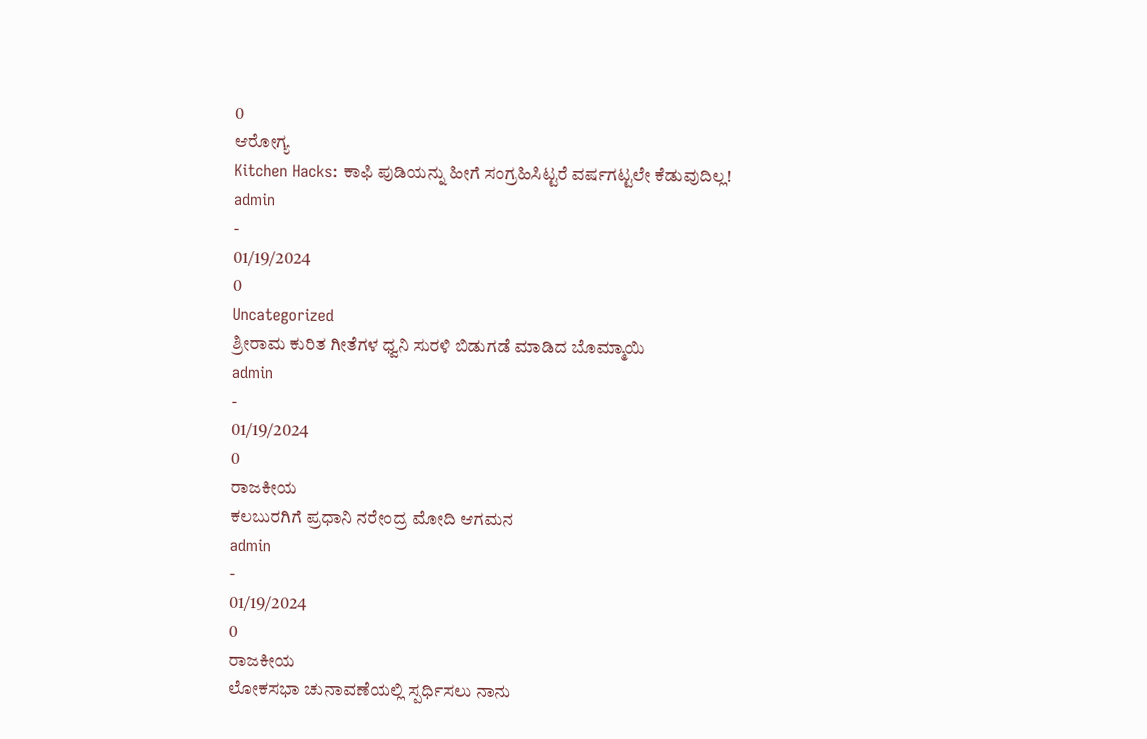0
ಆರೋಗ್ಯ
Kitchen Hacks: ಕಾಫಿ ಪುಡಿಯನ್ನು ಹೀಗೆ ಸಂಗ್ರಹಿಸಿಟ್ಟರೆ ವರ್ಷಗಟ್ಟಲೇ ಕೆಡುವುದಿಲ್ಲ!
admin
-
01/19/2024
0
Uncategorized
ಶ್ರೀರಾಮ ಕುರಿತ ಗೀತೆಗಳ ಧ್ವನಿ ಸುರಳಿ ಬಿಡುಗಡೆ ಮಾಡಿದ ಬೊಮ್ಮಾಯಿ
admin
-
01/19/2024
0
ರಾಜಕೀಯ
ಕಲಬುರಗಿಗೆ ಪ್ರಧಾನಿ ನರೇಂದ್ರ ಮೋದಿ ಆಗಮನ
admin
-
01/19/2024
0
ರಾಜಕೀಯ
ಲೋಕಸಭಾ ಚುನಾವಣೆಯಲ್ಲಿ ಸ್ಪರ್ಧಿಸಲು ನಾನು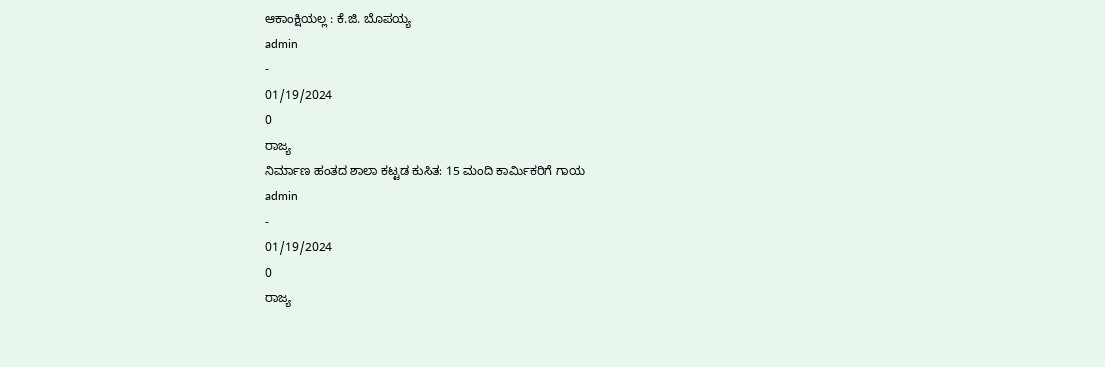ಆಕಾಂಕ್ಷಿಯಲ್ಲ : ಕೆ.ಜಿ. ಬೊಪಯ್ಯ
admin
-
01/19/2024
0
ರಾಜ್ಯ
ನಿರ್ಮಾಣ ಹಂತದ ಶಾಲಾ ಕಟ್ಟಡ ಕುಸಿತ: 15 ಮಂದಿ ಕಾರ್ಮಿಕರಿಗೆ ಗಾಯ
admin
-
01/19/2024
0
ರಾಜ್ಯ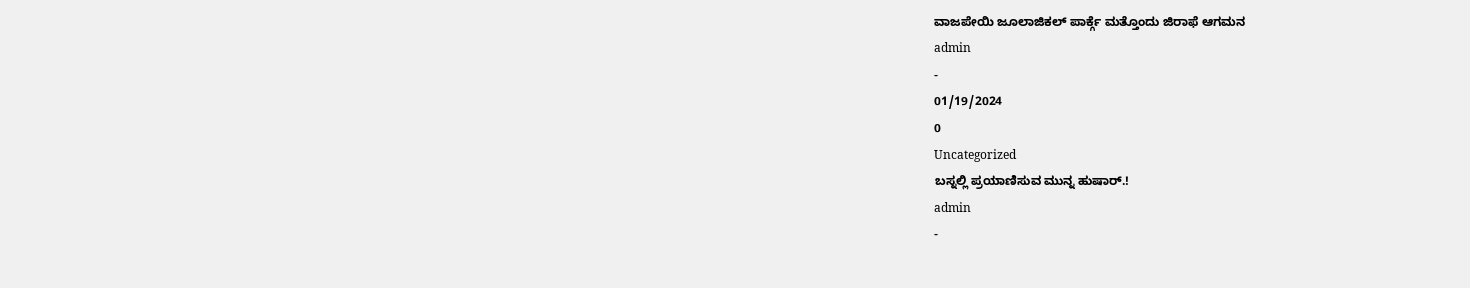ವಾಜಪೇಯಿ ಜೂಲಾಜಿಕಲ್ ಪಾರ್ಕ್ಗೆ ಮತ್ತೊಂದು ಜಿರಾಫೆ ಆಗಮನ
admin
-
01/19/2024
0
Uncategorized
ಬಸ್ನಲ್ಲಿ ಪ್ರಯಾಣಿಸುವ ಮುನ್ನ ಹುಷಾರ್.!
admin
-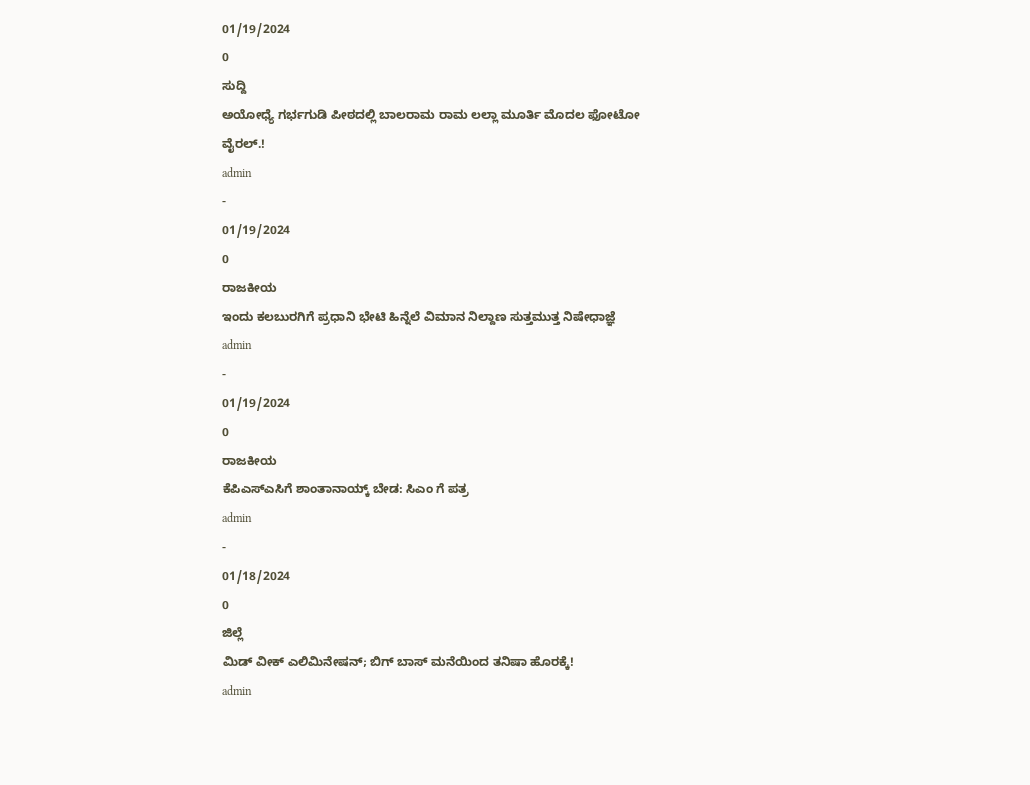01/19/2024
0
ಸುದ್ದಿ
ಅಯೋಧ್ಯೆ ಗರ್ಭಗುಡಿ ಪೀಠದಲ್ಲಿ ಬಾಲರಾಮ ರಾಮ ಲಲ್ಲಾ ಮೂರ್ತಿ ಮೊದಲ ಫೋಟೋ ವೈರಲ್.!
admin
-
01/19/2024
0
ರಾಜಕೀಯ
ಇಂದು ಕಲಬುರಗಿಗೆ ಪ್ರಧಾನಿ ಭೇಟಿ ಹಿನ್ನೆಲೆ ವಿಮಾನ ನಿಲ್ದಾಣ ಸುತ್ತಮುತ್ತ ನಿಷೇಧಾಜ್ಞೆ
admin
-
01/19/2024
0
ರಾಜಕೀಯ
ಕೆಪಿಎಸ್ಎಸಿಗೆ ಶಾಂತಾನಾಯ್ಕ್ ಬೇಡ: ಸಿಎಂ ಗೆ ಪತ್ರ
admin
-
01/18/2024
0
ಜಿಲ್ಲೆ
ಮಿಡ್ ವೀಕ್ ಎಲಿಮಿನೇಷನ್; ಬಿಗ್ ಬಾಸ್ ಮನೆಯಿಂದ ತನಿಷಾ ಹೊರಕ್ಕೆ!
admin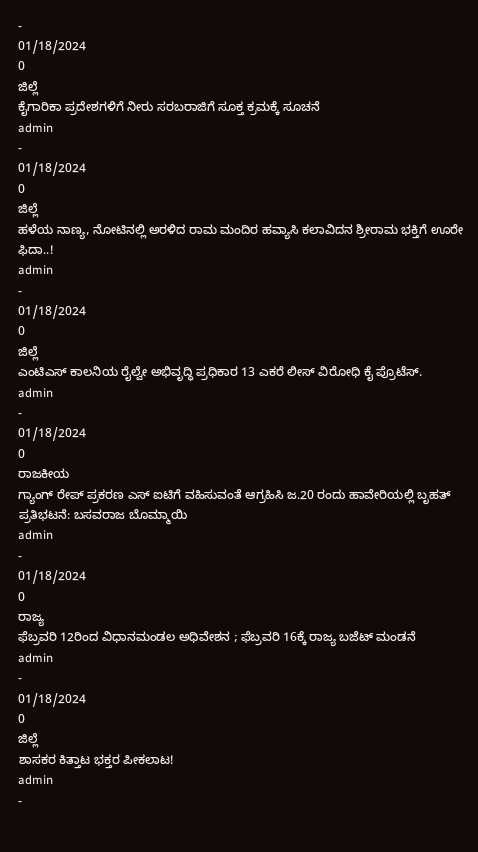-
01/18/2024
0
ಜಿಲ್ಲೆ
ಕೈಗಾರಿಕಾ ಪ್ರದೇಶಗಳಿಗೆ ನೀರು ಸರಬರಾಜಿಗೆ ಸೂಕ್ತ ಕ್ರಮಕ್ಕೆ ಸೂಚನೆ
admin
-
01/18/2024
0
ಜಿಲ್ಲೆ
ಹಳೆಯ ನಾಣ್ಯ, ನೋಟಿನಲ್ಲಿ ಅರಳಿದ ರಾಮ ಮಂದಿರ ಹವ್ಯಾಸಿ ಕಲಾವಿದನ ಶ್ರೀರಾಮ ಭಕ್ತಿಗೆ ಊರೇ ಫಿದಾ..!
admin
-
01/18/2024
0
ಜಿಲ್ಲೆ
ಎಂಟಿಎಸ್ ಕಾಲನಿಯ ರೈಲ್ವೇ ಅಭಿವೃದ್ಧಿ ಪ್ರಧಿಕಾರ 13 ಎಕರೆ ಲೀಸ್ ವಿರೋಧಿ ಕೈ ಪ್ರೊಟೆಸ್.
admin
-
01/18/2024
0
ರಾಜಕೀಯ
ಗ್ಯಾಂಗ್ ರೇಪ್ ಪ್ರಕರಣ ಎಸ್ ಐಟಿಗೆ ವಹಿಸುವಂತೆ ಆಗ್ರಹಿಸಿ ಜ.20 ರಂದು ಹಾವೇರಿಯಲ್ಲಿ ಬೃಹತ್ ಪ್ರತಿಭಟನೆ: ಬಸವರಾಜ ಬೊಮ್ಮಾಯಿ
admin
-
01/18/2024
0
ರಾಜ್ಯ
ಫೆಬ್ರವರಿ 12ರಿಂದ ವಿಧಾನಮಂಡಲ ಅಧಿವೇಶನ ; ಫೆಬ್ರವರಿ 16ಕ್ಕೆ ರಾಜ್ಯ ಬಜೆಟ್ ಮಂಡನೆ
admin
-
01/18/2024
0
ಜಿಲ್ಲೆ
ಶಾಸಕರ ಕಿತ್ತಾಟ ಭಕ್ತರ ಪೀಕಲಾಟ!
admin
-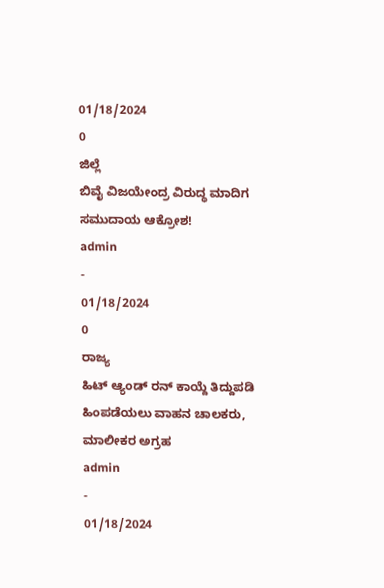01/18/2024
0
ಜಿಲ್ಲೆ
ಬಿವೈ ವಿಜಯೇಂದ್ರ ವಿರುದ್ಧ ಮಾದಿಗ ಸಮುದಾಯ ಆಕ್ರೋಶ!
admin
-
01/18/2024
0
ರಾಜ್ಯ
ಹಿಟ್ ಆ್ಯಂಡ್ ರನ್ ಕಾಯ್ದೆ ತಿದ್ದುಪಡಿ ಹಿಂಪಡೆಯಲು ವಾಹನ ಚಾಲಕರು, ಮಾಲೀಕರ ಅಗ್ರಹ
admin
-
01/18/2024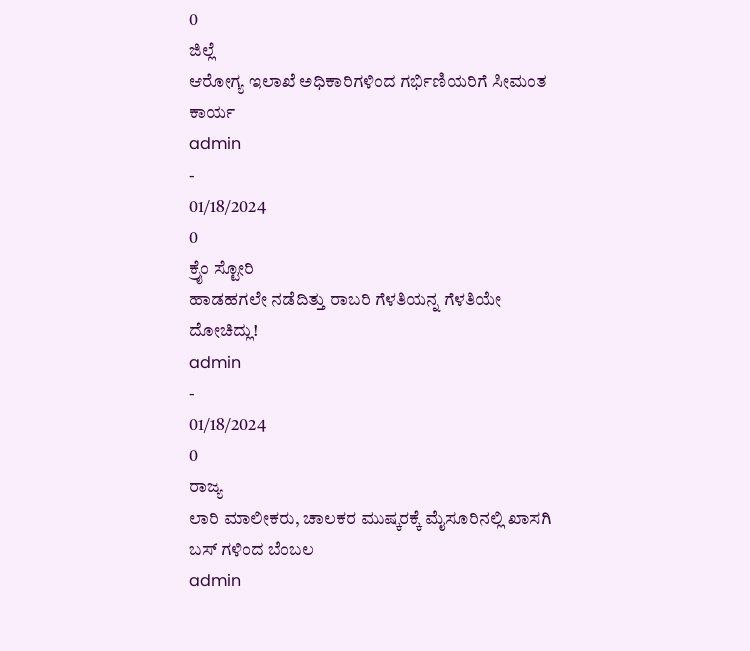0
ಜಿಲ್ಲೆ
ಆರೋಗ್ಯ ಇಲಾಖೆ ಅಧಿಕಾರಿಗಳಿಂದ ಗರ್ಭಿಣಿಯರಿಗೆ ಸೀಮಂತ ಕಾರ್ಯ
admin
-
01/18/2024
0
ಕ್ರೈಂ ಸ್ಟೋರಿ
ಹಾಡಹಗಲೇ ನಡೆದಿತ್ತು ರಾಬರಿ ಗೆಳತಿಯನ್ನ ಗೆಳತಿಯೇ ದೋಚಿದ್ಲು!
admin
-
01/18/2024
0
ರಾಜ್ಯ
ಲಾರಿ ಮಾಲೀಕರು, ಚಾಲಕರ ಮುಷ್ಕರಕ್ಕೆ ಮೈಸೂರಿನಲ್ಲಿ ಖಾಸಗಿ ಬಸ್ ಗಳಿಂದ ಬೆಂಬಲ
admin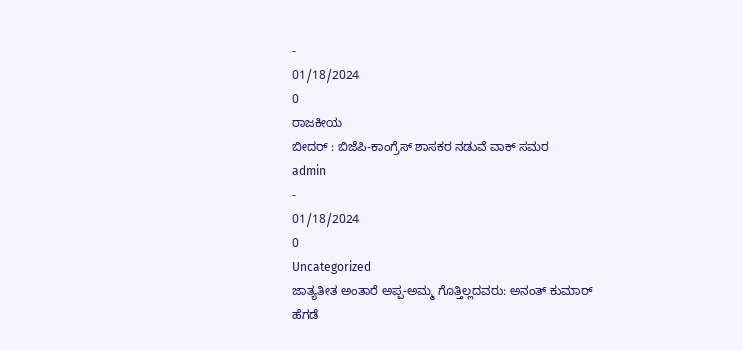-
01/18/2024
0
ರಾಜಕೀಯ
ಬೀದರ್ : ಬಿಜೆಪಿ-ಕಾಂಗ್ರೆಸ್ ಶಾಸಕರ ನಡುವೆ ವಾಕ್ ಸಮರ
admin
-
01/18/2024
0
Uncategorized
ಜಾತ್ಯತೀತ ಅಂತಾರೆ ಅಪ್ಪ-ಅಮ್ಮ ಗೊತ್ತಿಲ್ಲದವರು: ಅನಂತ್ ಕುಮಾರ್ ಹೆಗಡೆ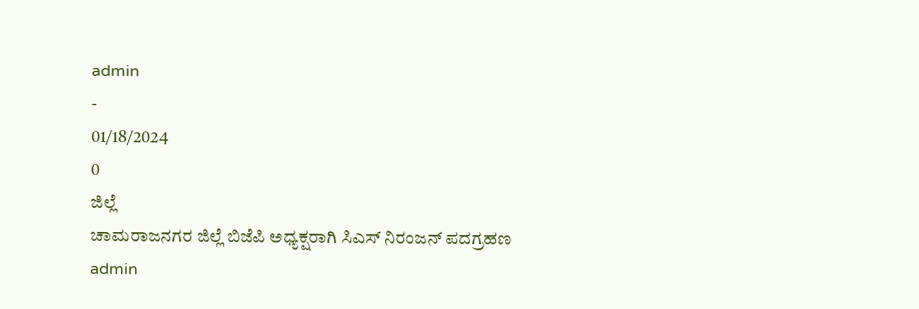admin
-
01/18/2024
0
ಜಿಲ್ಲೆ
ಚಾಮರಾಜನಗರ ಜಿಲ್ಲೆ ಬಿಜೆಪಿ ಅಧ್ಯಕ್ಷರಾಗಿ ಸಿಎಸ್ ನಿರಂಜನ್ ಪದಗ್ರಹಣ
admin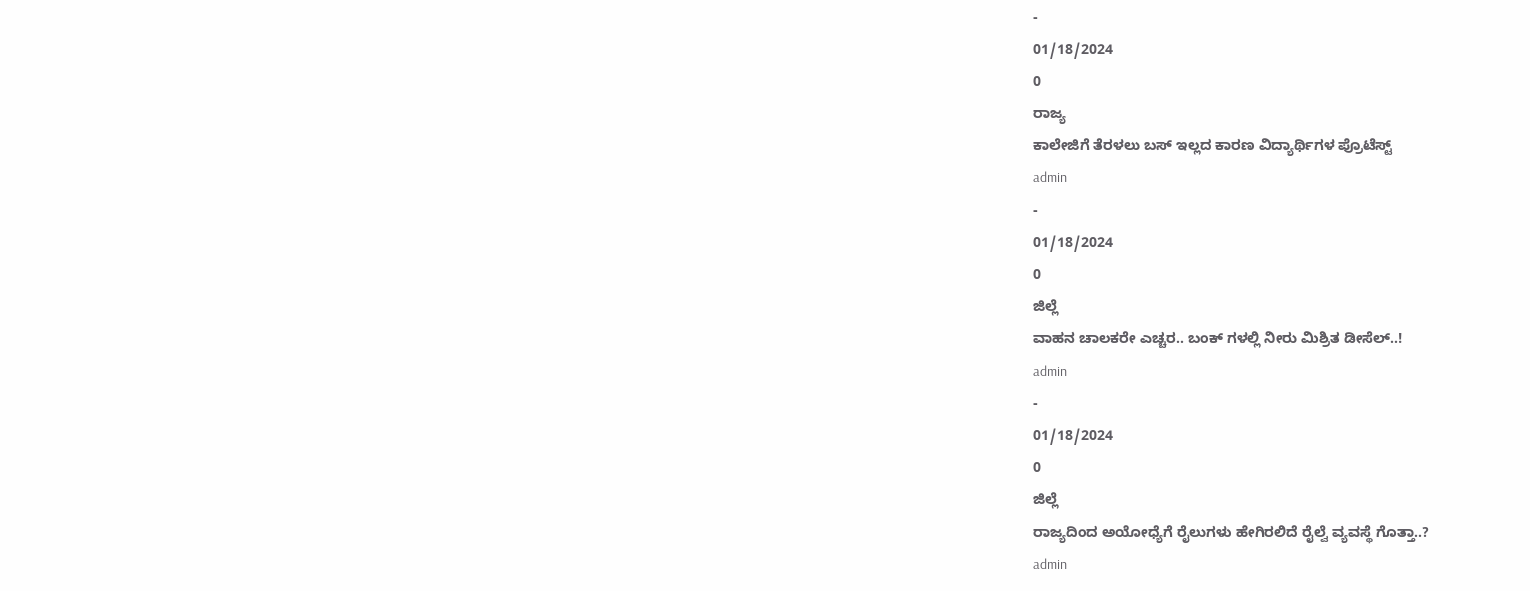-
01/18/2024
0
ರಾಜ್ಯ
ಕಾಲೇಜಿಗೆ ತೆರಳಲು ಬಸ್ ಇಲ್ಲದ ಕಾರಣ ವಿದ್ಯಾರ್ಥಿಗಳ ಪ್ರೊಟೆಸ್ಟ್
admin
-
01/18/2024
0
ಜಿಲ್ಲೆ
ವಾಹನ ಚಾಲಕರೇ ಎಚ್ಚರ.. ಬಂಕ್ ಗಳಲ್ಲಿ ನೀರು ಮಿಶ್ರಿತ ಡೀಸೆಲ್..!
admin
-
01/18/2024
0
ಜಿಲ್ಲೆ
ರಾಜ್ಯದಿಂದ ಅಯೋಧ್ಯೆಗೆ ರೈಲುಗಳು ಹೇಗಿರಲಿದೆ ರೈಲ್ವೆ ವ್ಯವಸ್ಥೆ ಗೊತ್ತಾ..?
admin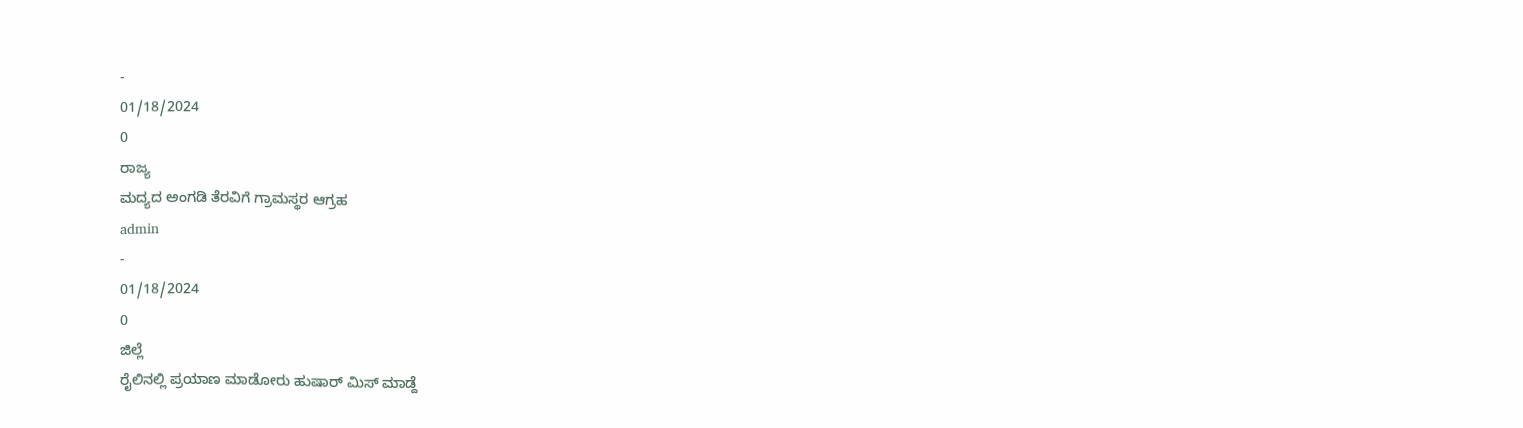-
01/18/2024
0
ರಾಜ್ಯ
ಮದ್ಯದ ಅಂಗಡಿ ತೆರವಿಗೆ ಗ್ರಾಮಸ್ಥರ ಆಗ್ರಹ
admin
-
01/18/2024
0
ಜಿಲ್ಲೆ
ರೈಲಿನಲ್ಲಿ ಪ್ರಯಾಣ ಮಾಡೋರು ಹುಷಾರ್ ಮಿಸ್ ಮಾಡ್ದೆ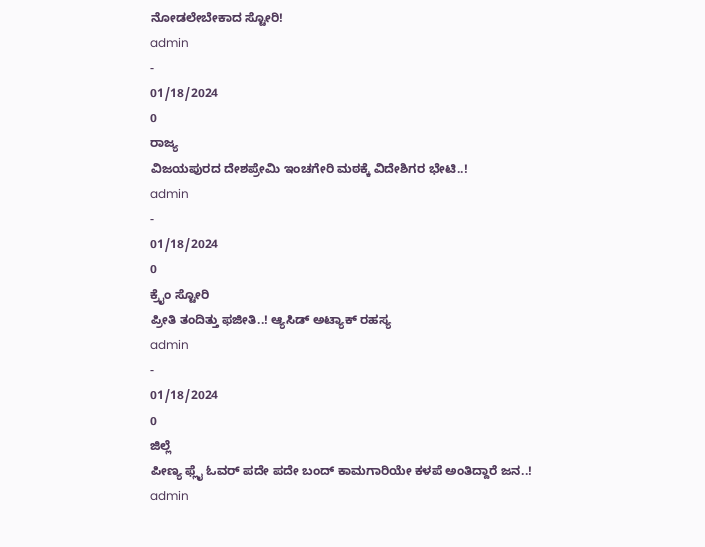ನೋಡಲೇಬೇಕಾದ ಸ್ಟೋರಿ!
admin
-
01/18/2024
0
ರಾಜ್ಯ
ವಿಜಯಪುರದ ದೇಶಪ್ರೇಮಿ ಇಂಚಗೇರಿ ಮಠಕ್ಕೆ ವಿದೇಶಿಗರ ಭೇಟಿ..!
admin
-
01/18/2024
0
ಕ್ರೈಂ ಸ್ಟೋರಿ
ಪ್ರೀತಿ ತಂದಿತ್ತು ಫಜೀತಿ..! ಆ್ಯಸಿಡ್ ಅಟ್ಯಾಕ್ ರಹಸ್ಯ
admin
-
01/18/2024
0
ಜಿಲ್ಲೆ
ಪೀಣ್ಯ ಫ್ಲೈ ಓವರ್ ಪದೇ ಪದೇ ಬಂದ್ ಕಾಮಗಾರಿಯೇ ಕಳಪೆ ಅಂತಿದ್ದಾರೆ ಜನ..!
admin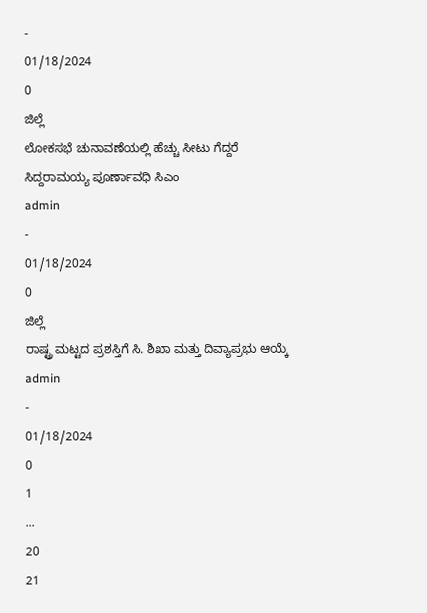-
01/18/2024
0
ಜಿಲ್ಲೆ
ಲೋಕಸಭೆ ಚುನಾವಣೆಯಲ್ಲಿ ಹೆಚ್ಚು ಸೀಟು ಗೆದ್ದರೆ ಸಿದ್ದರಾಮಯ್ಯ ಪೂರ್ಣಾವಧಿ ಸಿಎಂ
admin
-
01/18/2024
0
ಜಿಲ್ಲೆ
ರಾಷ್ಟ್ರ ಮಟ್ಟದ ಪ್ರಶಸ್ತಿಗೆ ಸಿ. ಶಿಖಾ ಮತ್ತು ದಿವ್ಯಾಪ್ರಭು ಆಯ್ಕೆ
admin
-
01/18/2024
0
1
...
20
21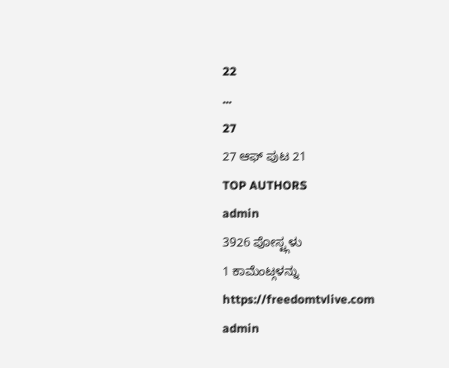22
...
27
27 ಆಫ್ ಪುಟ 21
TOP AUTHORS
admin
3926 ಪೋಸ್ಟ್ಗಳು
1 ಕಾಮೆಂಟ್ಗಳನ್ನು
https://freedomtvlive.com
admin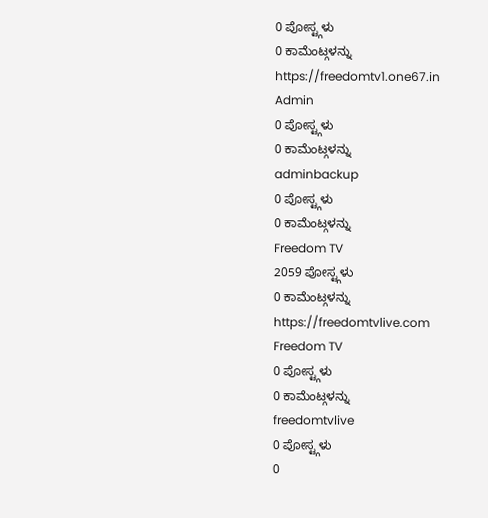0 ಪೋಸ್ಟ್ಗಳು
0 ಕಾಮೆಂಟ್ಗಳನ್ನು
https://freedomtv1.one67.in
Admin
0 ಪೋಸ್ಟ್ಗಳು
0 ಕಾಮೆಂಟ್ಗಳನ್ನು
adminbackup
0 ಪೋಸ್ಟ್ಗಳು
0 ಕಾಮೆಂಟ್ಗಳನ್ನು
Freedom TV
2059 ಪೋಸ್ಟ್ಗಳು
0 ಕಾಮೆಂಟ್ಗಳನ್ನು
https://freedomtvlive.com
Freedom TV
0 ಪೋಸ್ಟ್ಗಳು
0 ಕಾಮೆಂಟ್ಗಳನ್ನು
freedomtvlive
0 ಪೋಸ್ಟ್ಗಳು
0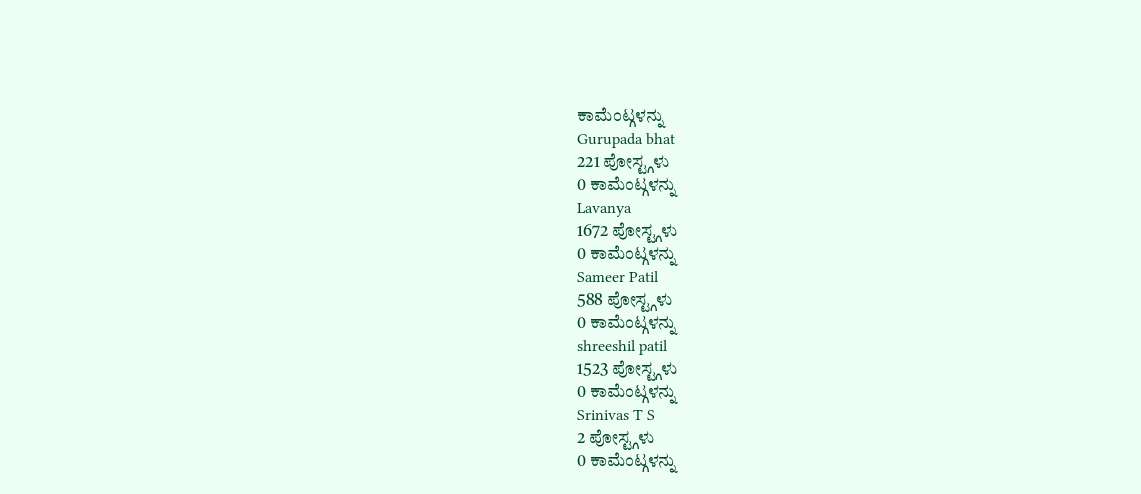ಕಾಮೆಂಟ್ಗಳನ್ನು
Gurupada bhat
221 ಪೋಸ್ಟ್ಗಳು
0 ಕಾಮೆಂಟ್ಗಳನ್ನು
Lavanya
1672 ಪೋಸ್ಟ್ಗಳು
0 ಕಾಮೆಂಟ್ಗಳನ್ನು
Sameer Patil
588 ಪೋಸ್ಟ್ಗಳು
0 ಕಾಮೆಂಟ್ಗಳನ್ನು
shreeshil patil
1523 ಪೋಸ್ಟ್ಗಳು
0 ಕಾಮೆಂಟ್ಗಳನ್ನು
Srinivas T S
2 ಪೋಸ್ಟ್ಗಳು
0 ಕಾಮೆಂಟ್ಗಳನ್ನು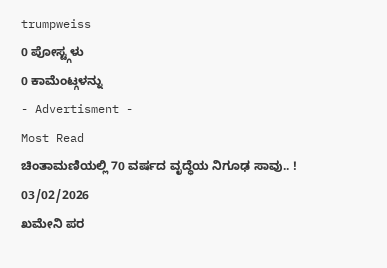trumpweiss
0 ಪೋಸ್ಟ್ಗಳು
0 ಕಾಮೆಂಟ್ಗಳನ್ನು
- Advertisment -
Most Read
ಚಿಂತಾಮಣಿಯಲ್ಲಿ 70 ವರ್ಷದ ವೃದ್ಧೆಯ ನಿಗೂಢ ಸಾವು.. !
03/02/2026
ಖಮೇನಿ ಪರ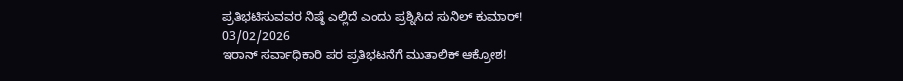ಪ್ರತಿಭಟಿಸುವವರ ನಿಷ್ಠೆ ಎಲ್ಲಿದೆ ಎಂದು ಪ್ರಶ್ನಿಸಿದ ಸುನಿಲ್ ಕುಮಾರ್!
03/02/2026
ಇರಾನ್ ಸರ್ವಾಧಿಕಾರಿ ಪರ ಪ್ರತಿಭಟನೆಗೆ ಮುತಾಲಿಕ್ ಆಕ್ರೋಶ!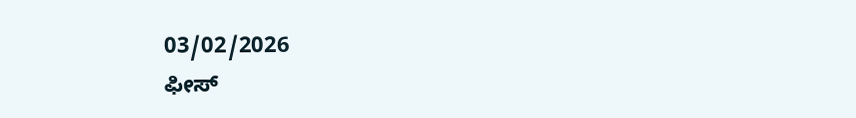03/02/2026
ಫೀಸ್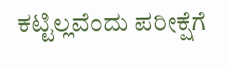ಕಟ್ಟಿಲ್ಲವೆಂದು ಪರೀಕ್ಷೆಗೆ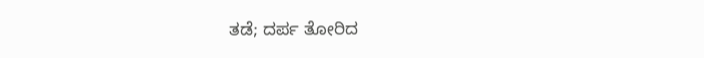ತಡೆ; ದರ್ಪ ತೋರಿದ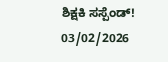ಶಿಕ್ಷಕಿ ಸಸ್ಪೆಂಡ್!
03/02/2026